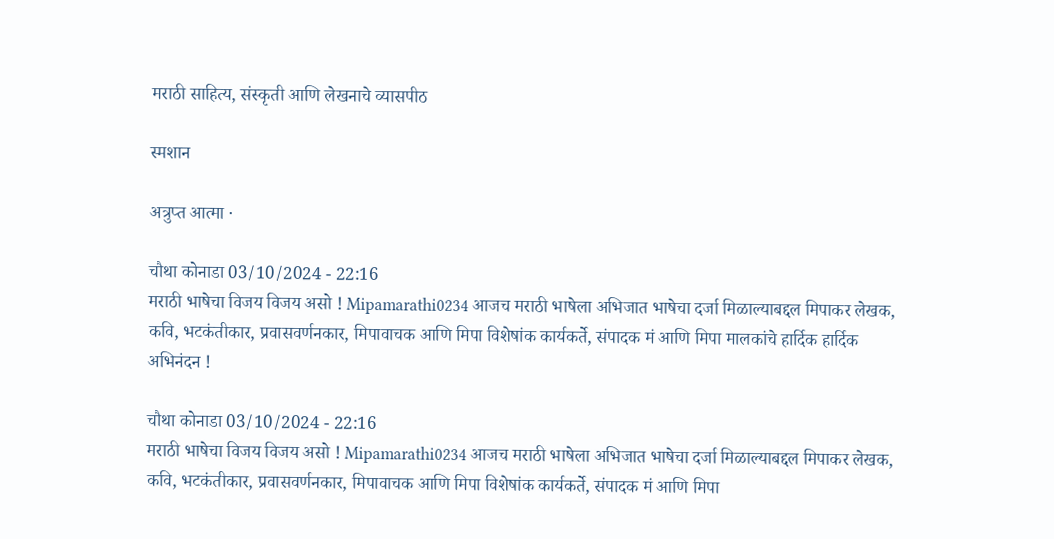मराठी साहित्य, संस्कृती आणि लेखनाचे व्यासपीठ

स्मशान

अत्रुप्त आत्मा ·

चौथा कोनाडा 03/10/2024 - 22:16
मराठी भाषेचा विजय विजय असो ! Mipamarathi0234 आजच मराठी भाषेला अभिजात भाषेचा दर्जा मिळाल्याबद्दल मिपाकर लेखक, कवि, भटकंतीकार, प्रवासवर्णनकार, मिपावाचक आणि मिपा विशेषांक कार्यकर्ते, संपादक मं आणि मिपा मालकांचे हार्दिक हार्दिक अभिनंदन !

चौथा कोनाडा 03/10/2024 - 22:16
मराठी भाषेचा विजय विजय असो ! Mipamarathi0234 आजच मराठी भाषेला अभिजात भाषेचा दर्जा मिळाल्याबद्दल मिपाकर लेखक, कवि, भटकंतीकार, प्रवासवर्णनकार, मिपावाचक आणि मिपा विशेषांक कार्यकर्ते, संपादक मं आणि मिपा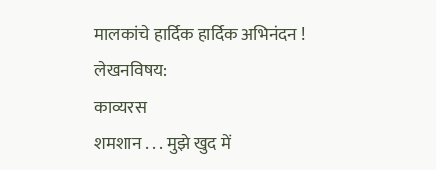मालकांचे हार्दिक हार्दिक अभिनंदन !
लेखनविषय:
काव्यरस
शमशान . . . मुझे खुद में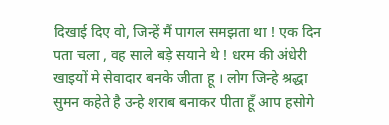दिखाई दिए वो, जिन्हें मैं पागल समझता था ! एक दिन पता चला , वह साले बड़े सयाने थे ! धरम की अंधेरी खाइयों मे सेवादार बनके जीता हू । लोग जिन्हे श्रद्धा सुमन कहेते है उन्हे शराब बनाकर पीता हूँ आप हसोगे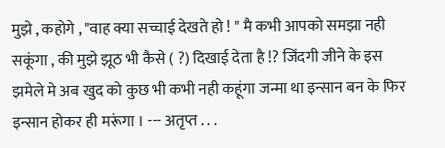मुझे , कहोगे , "वाह क्या सच्चाई देखते हो ! " मै कभी आपको समझा नही सकूंगा , की मुझे झूठ भी कैसे ( ?) दिखाई देता है !? जिंदगी जीने के इस झमेले मे अब खुद को कुछ भी कभी नही कहूंगा जन्मा था इन्सान बन के फिर इन्सान होकर ही मरूंगा । --- अतृप्त . . .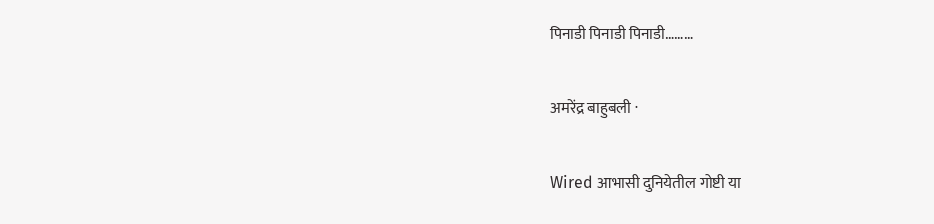पिनाडी पिनाडी पिनाडी………

अमरेंद्र बाहुबली ·

Wired आभासी दुनियेतील गोष्टी या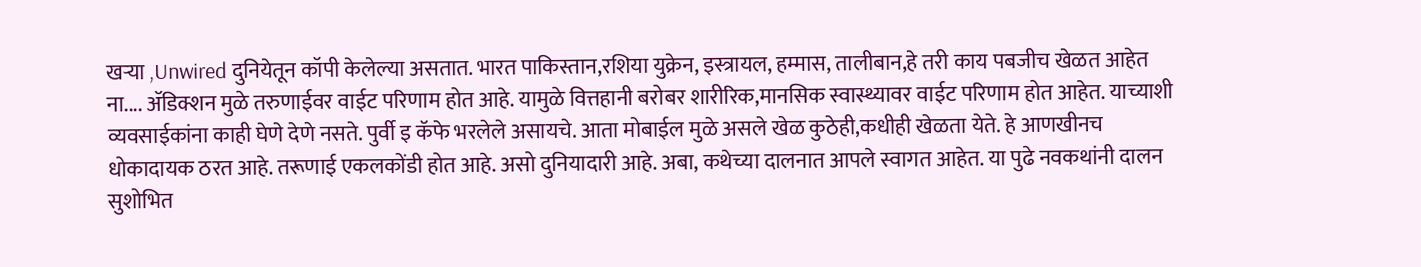खऱ्या ,Unwired दुनियेतून कॉपी केलेल्या असतात. भारत पाकिस्तान,रशिया युक्रेन, इस्त्रायल, हम्मास, तालीबान,हे तरी काय पबजीच खेळत आहेत ना.... ॲडिक्शन मुळे तरुणाईवर वाईट परिणाम होत आहे. यामुळे वित्तहानी बरोबर शारीरिक,मानसिक स्वास्थ्यावर वाईट परिणाम होत आहेत. याच्याशी व्यवसाईकांना काही घेणे देणे नसते. पुर्वी इ कॅफे भरलेले असायचे. आता मोबाईल मुळे असले खेळ कुठेही,कधीही खेळता येते. हे आणखीनच धोकादायक ठरत आहे. तरूणाई एकलकोंडी होत आहे. असो दुनियादारी आहे. अबा, कथेच्या दालनात आपले स्वागत आहेत. या पुढे नवकथांनी दालन सुशोभित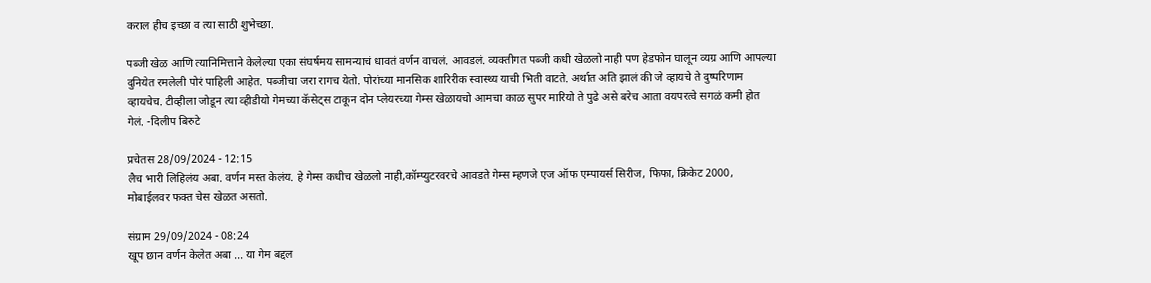कराल हीच इच्छा व त्या साठी शुभेच्छा.

पब्जी खेळ आणि त्यानिमित्ताने केलेल्या एका संघर्षमय सामन्याचं धावतं वर्णन वाचलं. आवडलं. व्यक्तीगत पब्जी कधी खेळलो नाही पण हेडफोन घालून व्यग्र आणि आपल्या दुनियेत रमलेली पोरं पाहिली आहेत. पब्जीचा जरा रागच येतो. पोरांच्या मानसिक शारिरीक स्वास्थ्य याची भिती वाटते. अर्थात अति झालं की जे व्हायचे ते दुष्परिणाम व्हायचेच. टीव्हीला जोडून त्या व्हीडीयो गेमच्या कॅसेट्स टाकून दोन प्लेयरच्या गेम्स खेळायचो आमचा काळ सुपर मारियो ते पुढे असे बरेच आता वयपरत्वे सगळं कमी होत गेलं. -दिलीप बिरुटे

प्रचेतस 28/09/2024 - 12:15
लैच भारी लिहिलंय अबा. वर्णन मस्त केलंय. हे गेम्स कधीच खेळलो नाही,कॉम्प्युटरवरचे आवडते गेम्स म्हणजे एज ऑफ एम्पायर्स सिरीज, फिफा, क्रिकेट 2000, मोबाईलवर फक्त चेस खेळत असतो.

संग्राम 29/09/2024 - 08:24
खूप छान वर्णन केलेत अबा ... या गेम बद्दल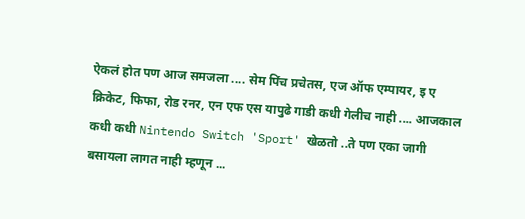ऐकलं होत पण आज समजला .... सेम पिंच प्रचेतस, एज ऑफ एम्पायर, इ ए क्रिकेट, फिफा, रोड रनर, एन एफ एस यापुढे गाडी कधी गेलीच नाही .... आजकाल कधी कधी Nintendo Switch 'Sport' खेळतो ..ते पण एका जागी बसायला लागत नाही म्हणून ...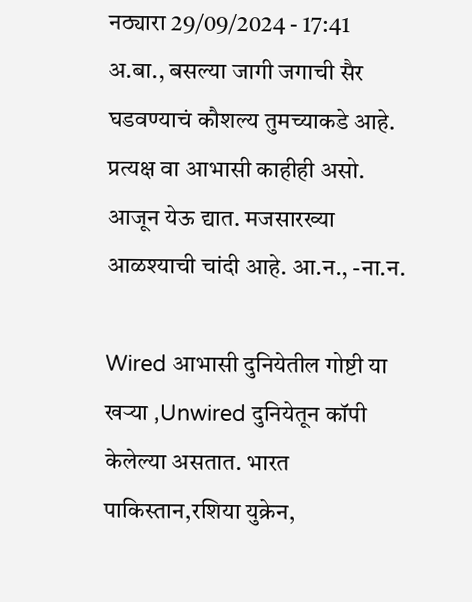नठ्यारा 29/09/2024 - 17:41
अ.बा., बसल्या जागी जगाची सैर घडवण्याचं कौशल्य तुमच्याकडे आहे. प्रत्यक्ष वा आभासी काहीही असो. आजून येऊ द्यात. मजसारख्या आळश्याची चांदी आहे. आ.न., -ना.न.

Wired आभासी दुनियेतील गोष्टी या खऱ्या ,Unwired दुनियेतून कॉपी केलेल्या असतात. भारत पाकिस्तान,रशिया युक्रेन,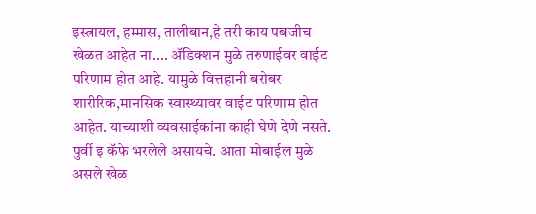इस्त्रायल, हम्मास, तालीबान,हे तरी काय पबजीच खेळत आहेत ना.... ॲडिक्शन मुळे तरुणाईवर वाईट परिणाम होत आहे. यामुळे वित्तहानी बरोबर शारीरिक,मानसिक स्वास्थ्यावर वाईट परिणाम होत आहेत. याच्याशी व्यवसाईकांना काही घेणे देणे नसते. पुर्वी इ कॅफे भरलेले असायचे. आता मोबाईल मुळे असले खेळ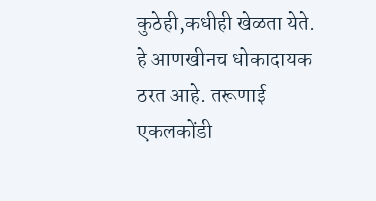कुठेही,कधीही खेळता येते. हे आणखीनच धोकादायक ठरत आहे. तरूणाई एकलकोंडी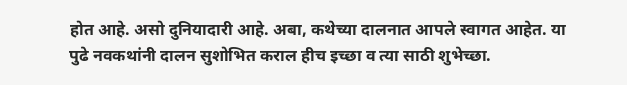होत आहे. असो दुनियादारी आहे. अबा, कथेच्या दालनात आपले स्वागत आहेत. या पुढे नवकथांनी दालन सुशोभित कराल हीच इच्छा व त्या साठी शुभेच्छा.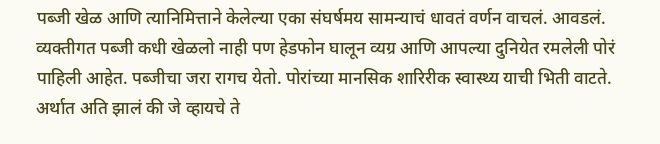पब्जी खेळ आणि त्यानिमित्ताने केलेल्या एका संघर्षमय सामन्याचं धावतं वर्णन वाचलं. आवडलं. व्यक्तीगत पब्जी कधी खेळलो नाही पण हेडफोन घालून व्यग्र आणि आपल्या दुनियेत रमलेली पोरं पाहिली आहेत. पब्जीचा जरा रागच येतो. पोरांच्या मानसिक शारिरीक स्वास्थ्य याची भिती वाटते. अर्थात अति झालं की जे व्हायचे ते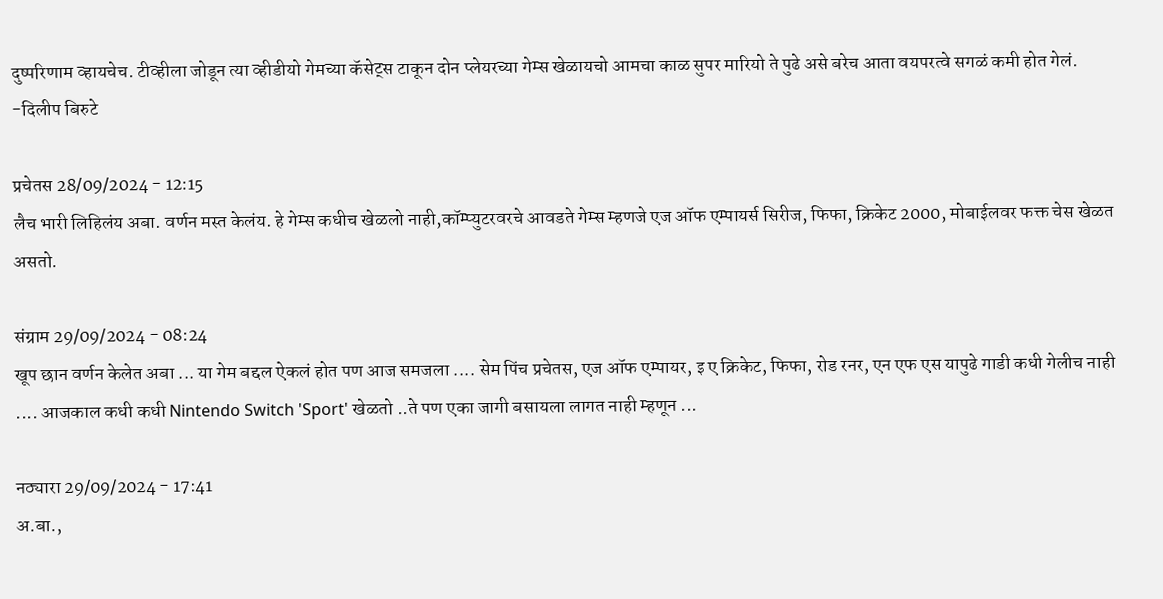दुष्परिणाम व्हायचेच. टीव्हीला जोडून त्या व्हीडीयो गेमच्या कॅसेट्स टाकून दोन प्लेयरच्या गेम्स खेळायचो आमचा काळ सुपर मारियो ते पुढे असे बरेच आता वयपरत्वे सगळं कमी होत गेलं. -दिलीप बिरुटे

प्रचेतस 28/09/2024 - 12:15
लैच भारी लिहिलंय अबा. वर्णन मस्त केलंय. हे गेम्स कधीच खेळलो नाही,कॉम्प्युटरवरचे आवडते गेम्स म्हणजे एज ऑफ एम्पायर्स सिरीज, फिफा, क्रिकेट 2000, मोबाईलवर फक्त चेस खेळत असतो.

संग्राम 29/09/2024 - 08:24
खूप छान वर्णन केलेत अबा ... या गेम बद्दल ऐकलं होत पण आज समजला .... सेम पिंच प्रचेतस, एज ऑफ एम्पायर, इ ए क्रिकेट, फिफा, रोड रनर, एन एफ एस यापुढे गाडी कधी गेलीच नाही .... आजकाल कधी कधी Nintendo Switch 'Sport' खेळतो ..ते पण एका जागी बसायला लागत नाही म्हणून ...

नठ्यारा 29/09/2024 - 17:41
अ.बा.,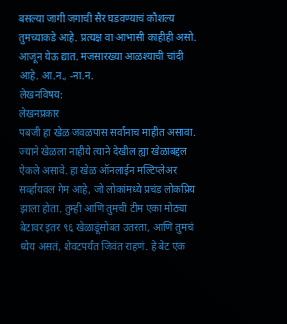बसल्या जागी जगाची सैर घडवण्याचं कौशल्य तुमच्याकडे आहे. प्रत्यक्ष वा आभासी काहीही असो. आजून येऊ द्यात. मजसारख्या आळश्याची चांदी आहे. आ.न., -ना.न.
लेखनविषय:
लेखनप्रकार
पबजी हा खेळ जवळपास सर्वांनाच माहीत असावा. ज्याने खेळला नाहीये त्याने देखील ह्या खेळाबद्दल ऐकले असावे. हा खेळ ऑनलाईन मल्टिप्लेअर सर्व्हायवल गेम आहे, जो लोकांमध्ये प्रचंड लोकप्रिय झाला होता. तुम्ही आणि तुमची टीम एका मोठ्या बेटावर इतर ९६ खेळाडूंसोबत उतरता, आणि तुमचं ध्येय असतं, शेवटपर्यंत जिवंत राहणं. हे बेट एक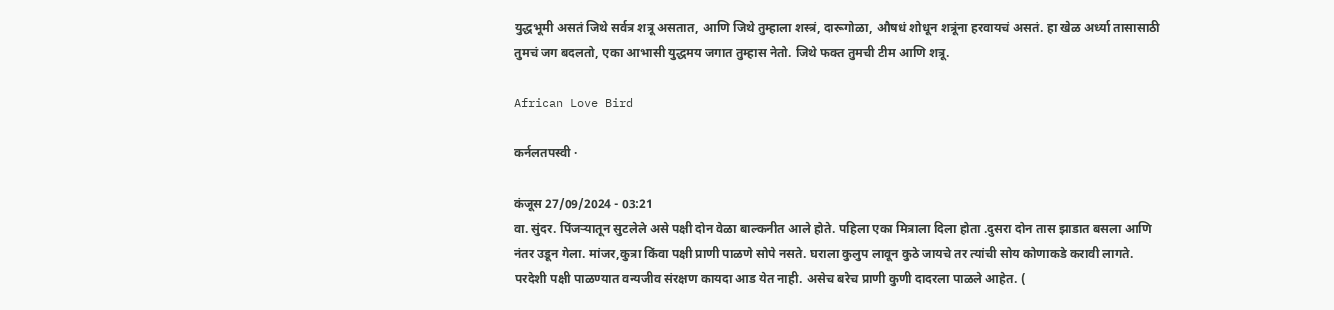युद्धभूमी असतं जिथे सर्वत्र शत्रू असतात, आणि जिथे तुम्हाला शस्त्रं, दारूगोळा, औषधं शोधून शत्रूंना हरवायचं असतं. हा खेळ अर्ध्या तासासाठी तुमचं जग बदलतो, एका आभासी युद्धमय जगात तुम्हास नेतो. जिथे फक्त तुमची टीम आणि शत्रू.

African Love Bird

कर्नलतपस्वी ·

कंजूस 27/09/2024 - 03:21
वा. सुंदर. पिंजऱ्यातून सुटलेले असे पक्षी दोन वेळा बाल्कनीत आले होते. पहिला एका मित्राला दिला होता .दुसरा दोन तास झाडात बसला आणि नंतर उडून गेला. मांजर,कुत्रा किंवा पक्षी प्राणी पाळणे सोपे नसते. घराला कुलुप लावून कुठे जायचे तर त्यांची सोय कोणाकडे करावी लागते. परदेशी पक्षी पाळण्यात वन्यजीव संरक्षण कायदा आड येत नाही. असेच बरेच प्राणी कुणी दादरला पाळले आहेत. (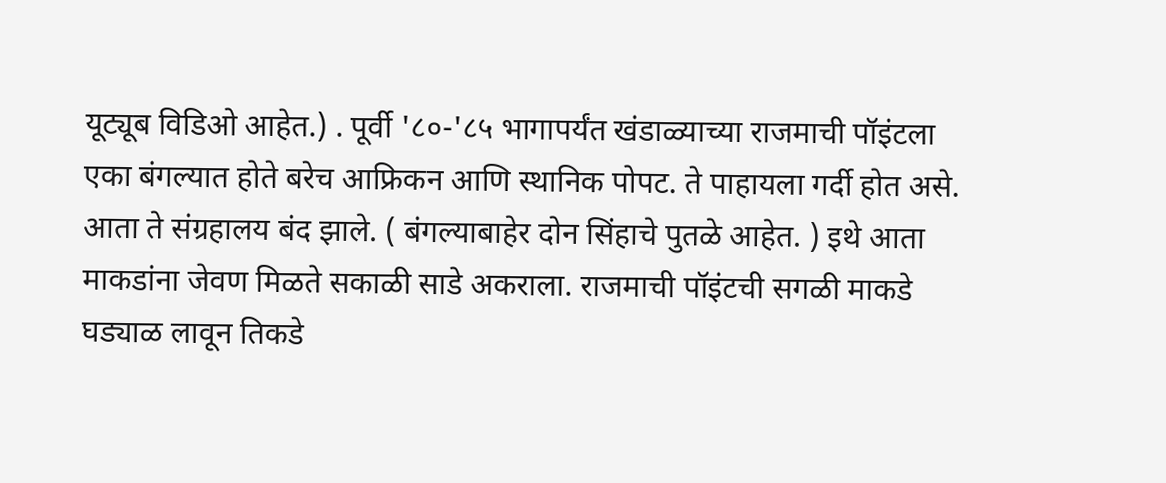यूट्यूब विडिओ आहेत.) . पूर्वी '८०-'८५ भागापर्यंत खंडाळ्याच्या राजमाची पॉइंटला एका बंगल्यात होते बरेच आफ्रिकन आणि स्थानिक पोपट. ते पाहायला गर्दी होत असे. आता ते संग्रहालय बंद झाले. ( बंगल्याबाहेर दोन सिंहाचे पुतळे आहेत. ) इथे आता माकडांना जेवण मिळते सकाळी साडे अकराला. राजमाची पॉइंटची सगळी माकडे घड्याळ लावून तिकडे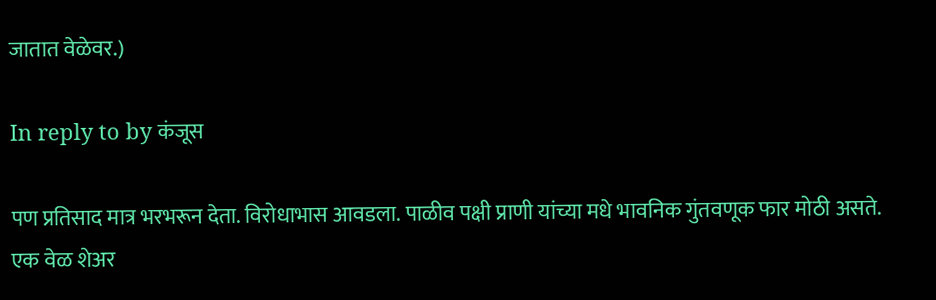जातात वेळेवर.)

In reply to by कंजूस

पण प्रतिसाद मात्र भरभरून देता. विरोधाभास आवडला. पाळीव पक्षी प्राणी यांच्या मधे भावनिक गुंतवणूक फार मोठी असते. एक वेळ शेअर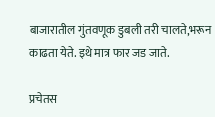बाजारातील गुंतवणूक डुबली तरी चालते,भरून काढता येते. इथे मात्र फार जड जाते.

प्रचेतस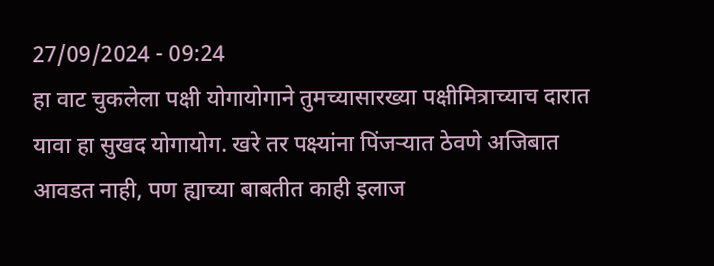27/09/2024 - 09:24
हा वाट चुकलेला पक्षी योगायोगाने तुमच्यासारख्या पक्षीमित्राच्याच दारात यावा हा सुखद योगायोग. खरे तर पक्ष्यांना पिंजर्‍यात ठेवणे अजिबात आवडत नाही, पण ह्याच्या बाबतीत काही इलाज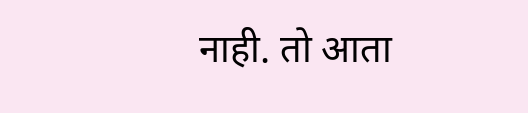नाही. तो आता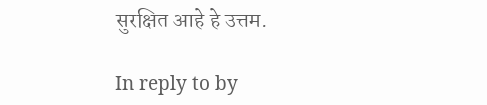सुरक्षित आहे हे उत्तम.

In reply to by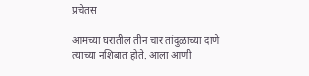प्रचेतस

आमच्या घरातील तीन चार तांदुळाच्या दाणे त्याच्या नशिबात होते. आला आणी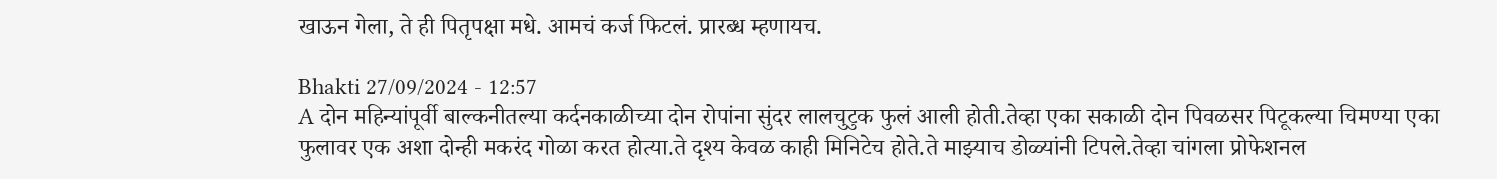खाऊन गेला, ते ही पितृपक्षा मधे. आमचं कर्ज फिटलं. प्रारब्ध म्हणायच.

Bhakti 27/09/2024 - 12:57
A दोन महिन्यांपूर्वी बाल्कनीतल्या कर्दनकाळीच्या दोन रोपांना सुंदर लालचुटुक फुलं आली होती.तेव्हा एका सकाळी दोन पिवळसर पिटूकल्या चिमण्या एका फुलावर एक अशा दोन्ही मकरंद गोळा करत होत्या.ते दृश्य केवळ काही मिनिटेच होते.ते माझ्याच डोळ्यांनी टिपले.तेव्हा चांगला प्रोफेशनल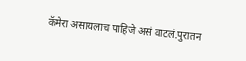कॅमेरा असायलाच पाहिजे असं वाटलं.पुरातन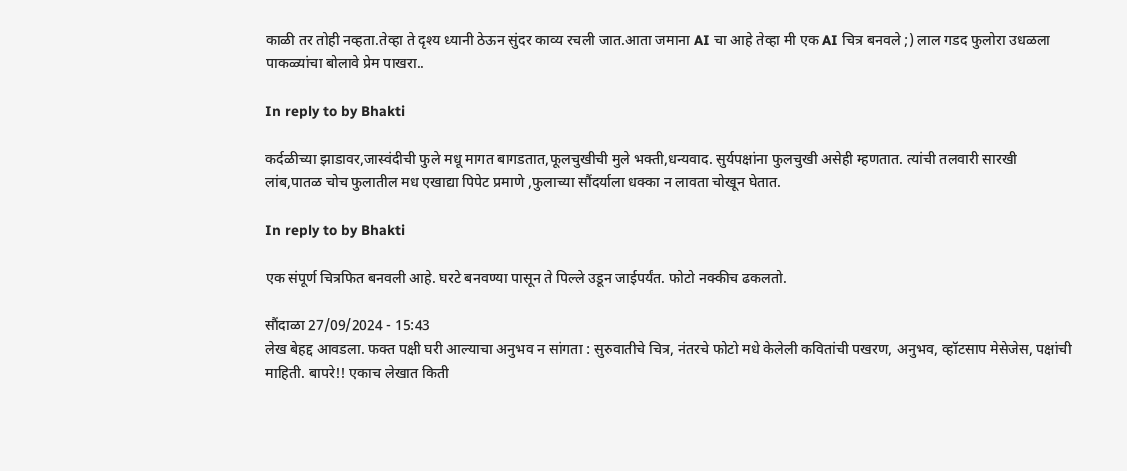काळी तर तोही नव्हता.तेव्हा ते दृश्य ध्यानी ठेऊन सुंदर काव्य रचली जात.आता जमाना AI चा आहे तेव्हा मी एक AI चित्र बनवले ;) लाल गडद फुलोरा उधळला पाकळ्यांचा बोलावे प्रेम पाखरा..

In reply to by Bhakti

कर्दळीच्या झाडावर,जास्वंदीची फुले मधू मागत बागडतात,फूलचुखीची मुले भक्ती,धन्यवाद. सुर्यपक्षांना फुलचुखी असेही म्हणतात. त्यांची तलवारी सारखी लांब,पातळ चोच फुलातील मध एखाद्या पिपेट प्रमाणे ,फुलाच्या सौंदर्याला धक्का न लावता चोखून घेतात.

In reply to by Bhakti

एक संपूर्ण चित्रफित बनवली आहे. घरटे बनवण्या पासून ते पिल्ले उडून जाईपर्यंत. फोटो नक्कीच ढकलतो.

सौंदाळा 27/09/2024 - 15:43
लेख बेहद्द आवडला. फक्त पक्षी घरी आल्याचा अनुभव न सांगता : सुरुवातीचे चित्र, नंतरचे फोटो मधे केलेली कवितांची पखरण, अनुभव, व्हॉटसाप मेसेजेस, पक्षांची माहिती. बापरे!! एकाच लेखात किती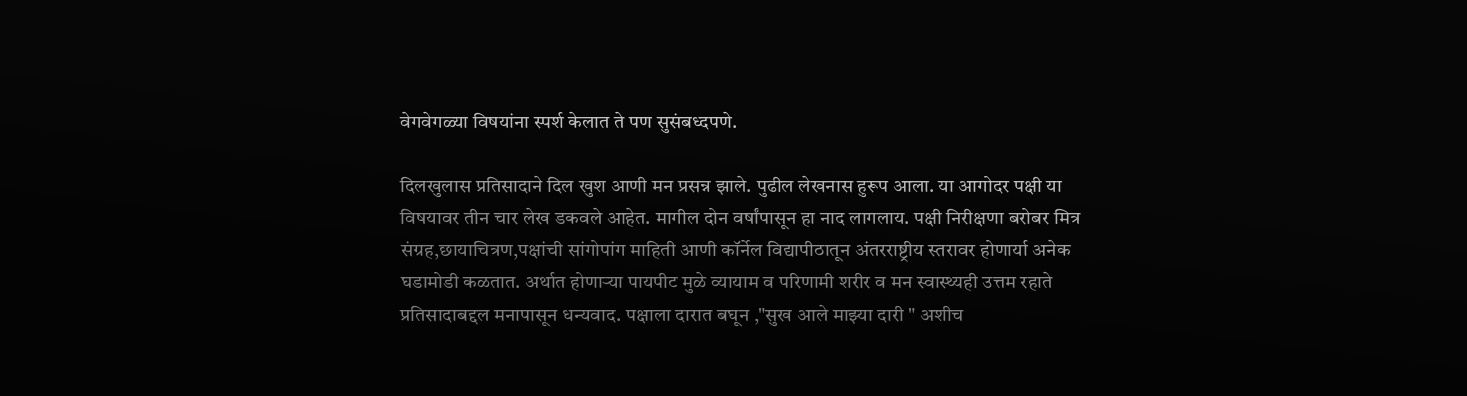वेगवेगळ्या विषयांना स्पर्श केलात ते पण सुसंबध्दपणे.

दिलखुलास प्रतिसादाने दिल खुश आणी मन प्रसन्न झाले. पुढील लेखनास हुरूप आला. या आगोदर पक्षी या विषयावर तीन चार लेख डकवले आहेत. मागील दोन वर्षांपासून हा नाद लागलाय. पक्षी निरीक्षणा बरोबर मित्र संग्रह,छायाचित्रण,पक्षांची सांगोपांग माहिती आणी कॉर्नेल विद्यापीठातून अंतरराष्ट्रीय स्तरावर होणार्या अनेक घडामोडी कळतात. अर्थात होणाऱ्या पायपीट मुळे व्यायाम व परिणामी शरीर व मन स्वास्थ्यही उत्तम रहाते प्रतिसादाबद्दल मनापासून धन्यवाद. पक्षाला दारात बघून ,"सुख आले माझ्या दारी " अशीच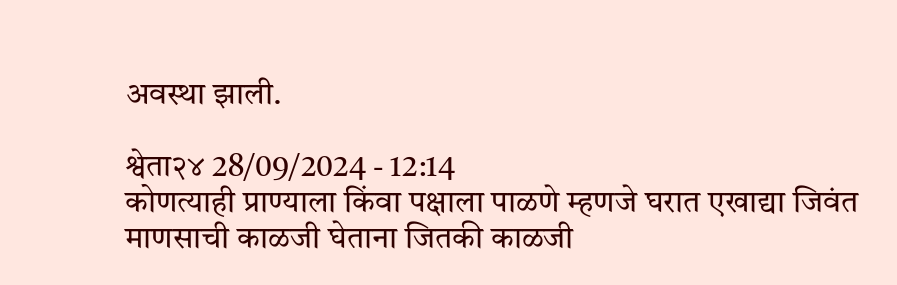अवस्था झाली.

श्वेता२४ 28/09/2024 - 12:14
कोणत्याही प्राण्याला किंवा पक्षाला पाळणे म्हणजे घरात एखाद्या जिवंत माणसाची काळजी घेताना जितकी काळजी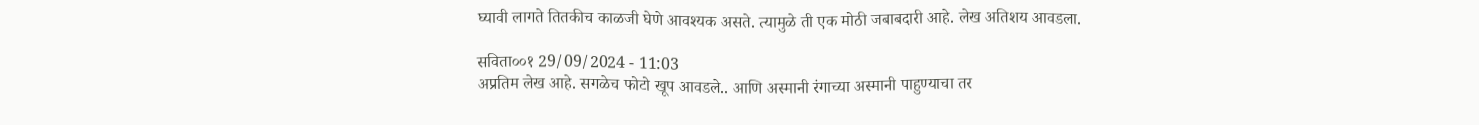घ्यावी लागते तितकीच काळजी घेणे आवश्यक असते. त्यामुळे ती एक मोठी जबाबदारी आहे. लेख अतिशय आवडला.

सविता००१ 29/09/2024 - 11:03
अप्रतिम लेख आहे. सगळेच फोटो खूप आवडले.. आणि अस्मानी रंगाच्या अस्मानी पाहुण्याचा तर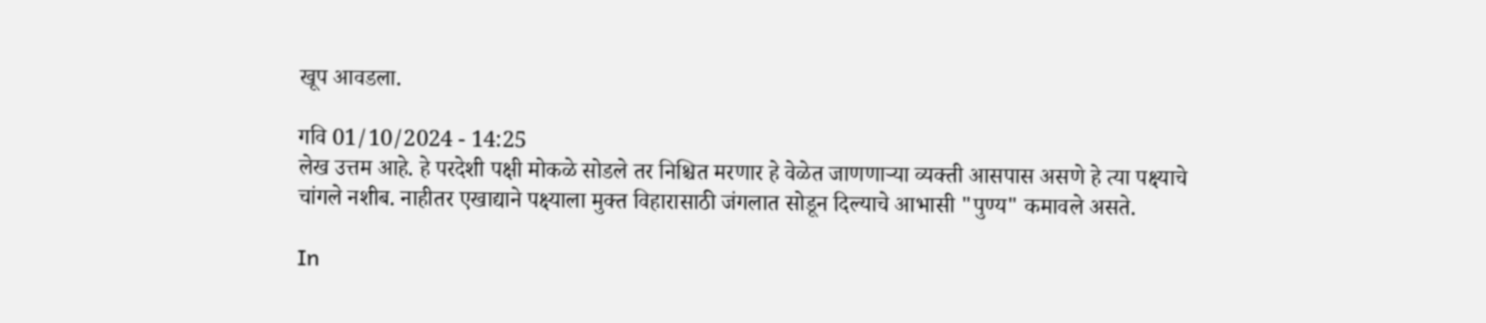खूप आवडला.

गवि 01/10/2024 - 14:25
लेख उत्तम आहे. हे परदेशी पक्षी मोकळे सोडले तर निश्चित मरणार हे वेळेत जाणणाऱ्या व्यक्ती आसपास असणे हे त्या पक्ष्याचे चांगले नशीब. नाहीतर एखाद्याने पक्ष्याला मुक्त विहारासाठी जंगलात सोडून दिल्याचे आभासी "पुण्य" कमावले असते.

In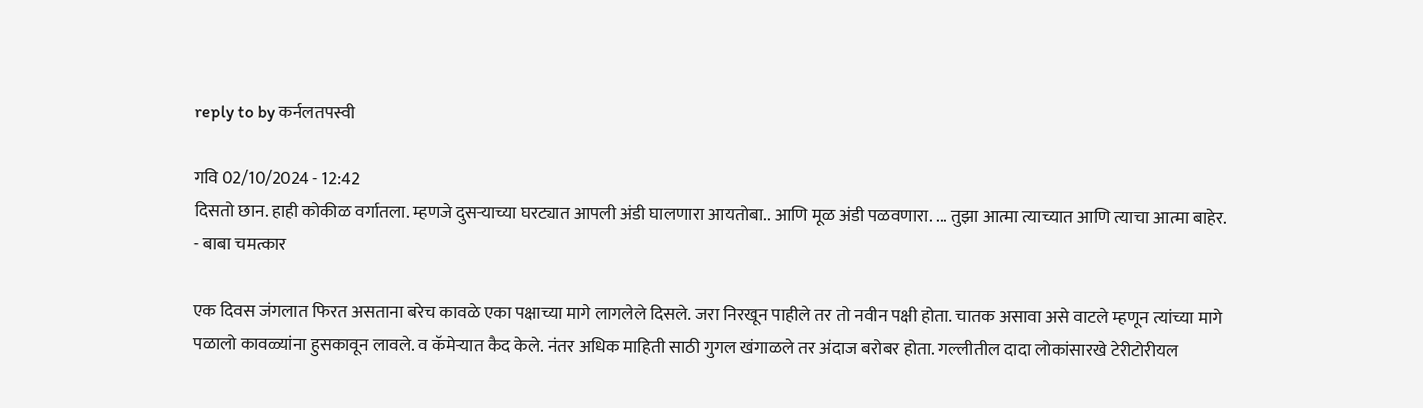reply to by कर्नलतपस्वी

गवि 02/10/2024 - 12:42
दिसतो छान. हाही कोकीळ वर्गातला. म्हणजे दुसऱ्याच्या घरट्यात आपली अंडी घालणारा आयतोबा.. आणि मूळ अंडी पळवणारा. ... तुझा आत्मा त्याच्यात आणि त्याचा आत्मा बाहेर. - बाबा चमत्कार

एक दिवस जंगलात फिरत असताना बरेच कावळे एका पक्षाच्या मागे लागलेले दिसले. जरा निरखून पाहीले तर तो नवीन पक्षी होता. चातक असावा असे वाटले म्हणून त्यांच्या मागे पळालो कावळ्यांना हुसकावून लावले. व कॅमेर्‍यात कैद केले. नंतर अधिक माहिती साठी गुगल खंगाळले तर अंदाज बरोबर होता. गल्लीतील दादा लोकांसारखे टेरीटोरीयल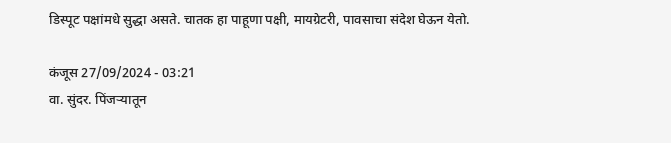डिस्पूट पक्षांमधे सुद्धा असते. चातक हा पाहूणा पक्षी, मायग्रेटरी, पावसाचा संदेश घेऊन येतो.

कंजूस 27/09/2024 - 03:21
वा. सुंदर. पिंजऱ्यातून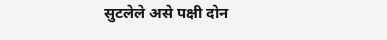सुटलेले असे पक्षी दोन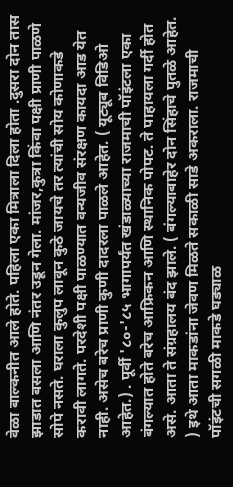वेळा बाल्कनीत आले होते. पहिला एका मित्राला दिला होता .दुसरा दोन तास झाडात बसला आणि नंतर उडून गेला. मांजर,कुत्रा किंवा पक्षी प्राणी पाळणे सोपे नसते. घराला कुलुप लावून कुठे जायचे तर त्यांची सोय कोणाकडे करावी लागते. परदेशी पक्षी पाळण्यात वन्यजीव संरक्षण कायदा आड येत नाही. असेच बरेच प्राणी कुणी दादरला पाळले आहेत. ( यूट्यूब विडिओ आहेत.) . पूर्वी '८०-'८५ भागापर्यंत खंडाळ्याच्या राजमाची पॉइंटला एका बंगल्यात होते बरेच आफ्रिकन आणि स्थानिक पोपट. ते पाहायला गर्दी होत असे. आता ते संग्रहालय बंद झाले. ( बंगल्याबाहेर दोन सिंहाचे पुतळे आहेत. ) इथे आता माकडांना जेवण मिळते सकाळी साडे अकराला. राजमाची पॉइंटची सगळी माकडे घड्याळ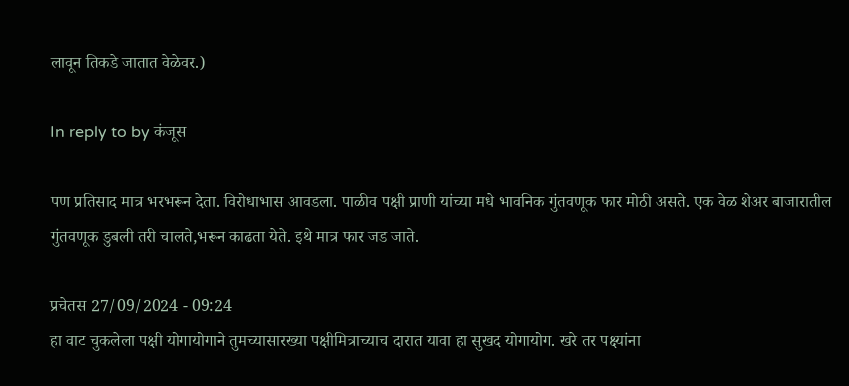लावून तिकडे जातात वेळेवर.)

In reply to by कंजूस

पण प्रतिसाद मात्र भरभरून देता. विरोधाभास आवडला. पाळीव पक्षी प्राणी यांच्या मधे भावनिक गुंतवणूक फार मोठी असते. एक वेळ शेअर बाजारातील गुंतवणूक डुबली तरी चालते,भरून काढता येते. इथे मात्र फार जड जाते.

प्रचेतस 27/09/2024 - 09:24
हा वाट चुकलेला पक्षी योगायोगाने तुमच्यासारख्या पक्षीमित्राच्याच दारात यावा हा सुखद योगायोग. खरे तर पक्ष्यांना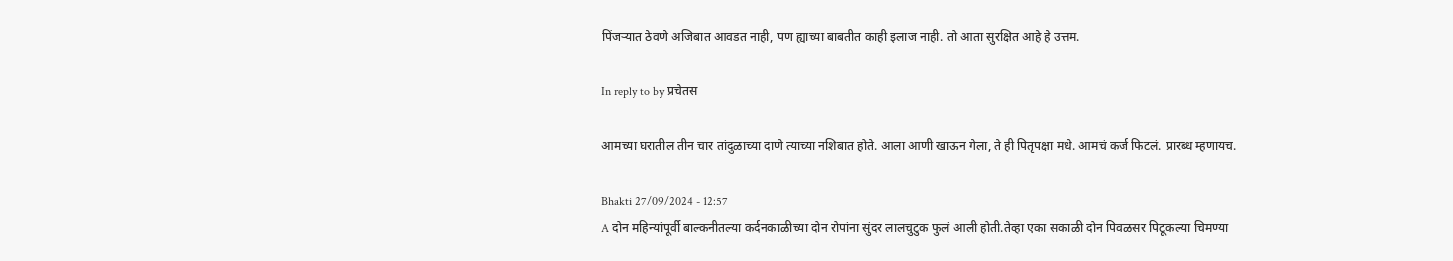पिंजर्‍यात ठेवणे अजिबात आवडत नाही, पण ह्याच्या बाबतीत काही इलाज नाही. तो आता सुरक्षित आहे हे उत्तम.

In reply to by प्रचेतस

आमच्या घरातील तीन चार तांदुळाच्या दाणे त्याच्या नशिबात होते. आला आणी खाऊन गेला, ते ही पितृपक्षा मधे. आमचं कर्ज फिटलं. प्रारब्ध म्हणायच.

Bhakti 27/09/2024 - 12:57
A दोन महिन्यांपूर्वी बाल्कनीतल्या कर्दनकाळीच्या दोन रोपांना सुंदर लालचुटुक फुलं आली होती.तेव्हा एका सकाळी दोन पिवळसर पिटूकल्या चिमण्या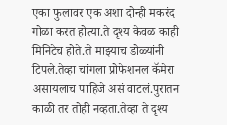एका फुलावर एक अशा दोन्ही मकरंद गोळा करत होत्या.ते दृश्य केवळ काही मिनिटेच होते.ते माझ्याच डोळ्यांनी टिपले.तेव्हा चांगला प्रोफेशनल कॅमेरा असायलाच पाहिजे असं वाटलं.पुरातन काळी तर तोही नव्हता.तेव्हा ते दृश्य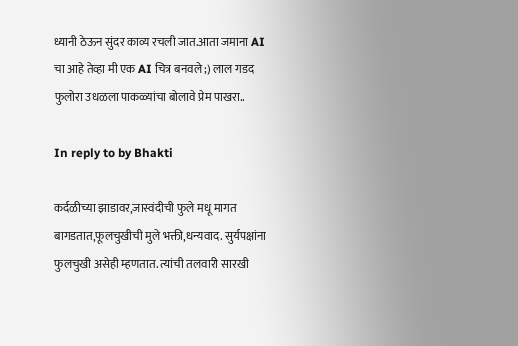ध्यानी ठेऊन सुंदर काव्य रचली जात.आता जमाना AI चा आहे तेव्हा मी एक AI चित्र बनवले ;) लाल गडद फुलोरा उधळला पाकळ्यांचा बोलावे प्रेम पाखरा..

In reply to by Bhakti

कर्दळीच्या झाडावर,जास्वंदीची फुले मधू मागत बागडतात,फूलचुखीची मुले भक्ती,धन्यवाद. सुर्यपक्षांना फुलचुखी असेही म्हणतात. त्यांची तलवारी सारखी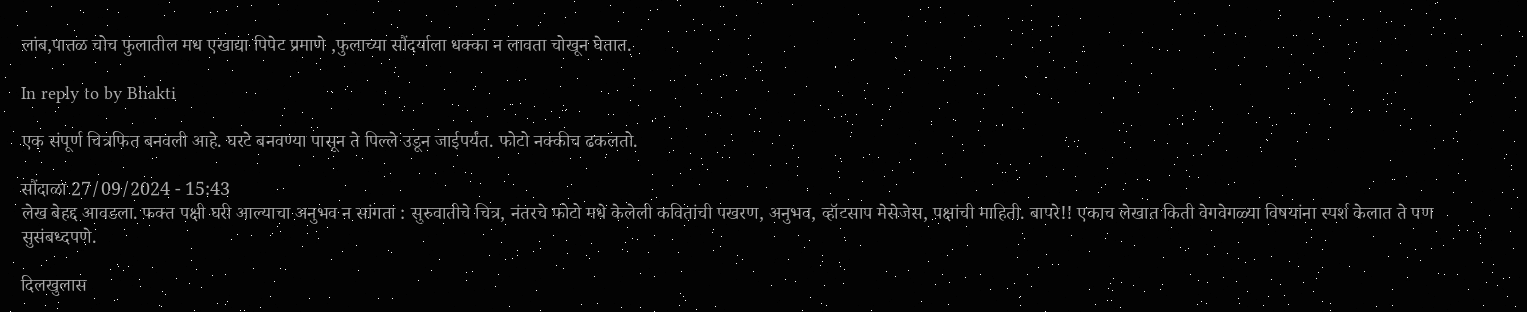लांब,पातळ चोच फुलातील मध एखाद्या पिपेट प्रमाणे ,फुलाच्या सौंदर्याला धक्का न लावता चोखून घेतात.

In reply to by Bhakti

एक संपूर्ण चित्रफित बनवली आहे. घरटे बनवण्या पासून ते पिल्ले उडून जाईपर्यंत. फोटो नक्कीच ढकलतो.

सौंदाळा 27/09/2024 - 15:43
लेख बेहद्द आवडला. फक्त पक्षी घरी आल्याचा अनुभव न सांगता : सुरुवातीचे चित्र, नंतरचे फोटो मधे केलेली कवितांची पखरण, अनुभव, व्हॉटसाप मेसेजेस, पक्षांची माहिती. बापरे!! एकाच लेखात किती वेगवेगळ्या विषयांना स्पर्श केलात ते पण सुसंबध्दपणे.

दिलखुलास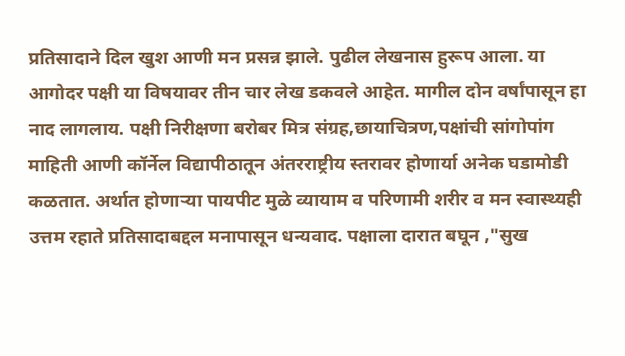प्रतिसादाने दिल खुश आणी मन प्रसन्न झाले. पुढील लेखनास हुरूप आला. या आगोदर पक्षी या विषयावर तीन चार लेख डकवले आहेत. मागील दोन वर्षांपासून हा नाद लागलाय. पक्षी निरीक्षणा बरोबर मित्र संग्रह,छायाचित्रण,पक्षांची सांगोपांग माहिती आणी कॉर्नेल विद्यापीठातून अंतरराष्ट्रीय स्तरावर होणार्या अनेक घडामोडी कळतात. अर्थात होणाऱ्या पायपीट मुळे व्यायाम व परिणामी शरीर व मन स्वास्थ्यही उत्तम रहाते प्रतिसादाबद्दल मनापासून धन्यवाद. पक्षाला दारात बघून ,"सुख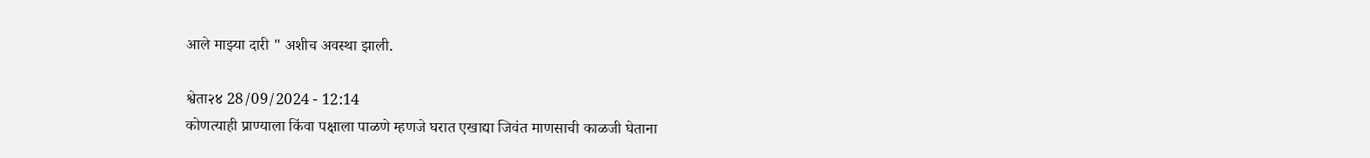आले माझ्या दारी " अशीच अवस्था झाली.

श्वेता२४ 28/09/2024 - 12:14
कोणत्याही प्राण्याला किंवा पक्षाला पाळणे म्हणजे घरात एखाद्या जिवंत माणसाची काळजी घेताना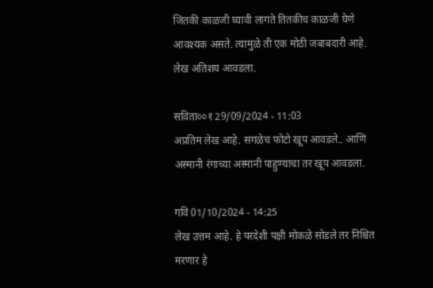जितकी काळजी घ्यावी लागते तितकीच काळजी घेणे आवश्यक असते. त्यामुळे ती एक मोठी जबाबदारी आहे. लेख अतिशय आवडला.

सविता००१ 29/09/2024 - 11:03
अप्रतिम लेख आहे. सगळेच फोटो खूप आवडले.. आणि अस्मानी रंगाच्या अस्मानी पाहुण्याचा तर खूप आवडला.

गवि 01/10/2024 - 14:25
लेख उत्तम आहे. हे परदेशी पक्षी मोकळे सोडले तर निश्चित मरणार हे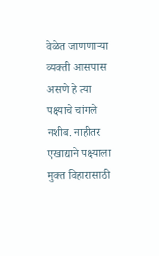वेळेत जाणणाऱ्या व्यक्ती आसपास असणे हे त्या पक्ष्याचे चांगले नशीब. नाहीतर एखाद्याने पक्ष्याला मुक्त विहारासाठी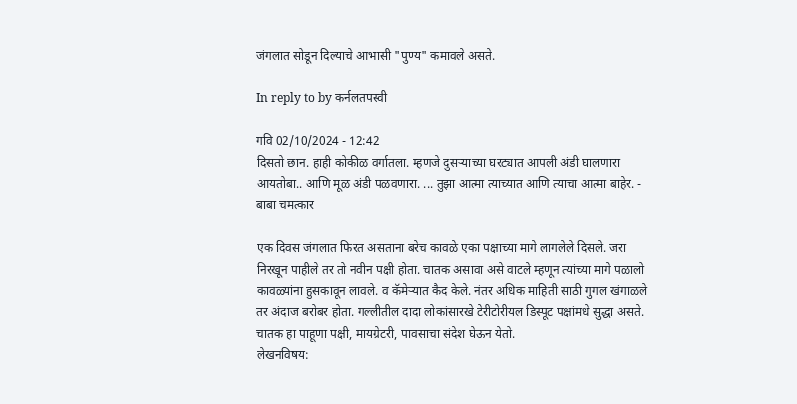जंगलात सोडून दिल्याचे आभासी "पुण्य" कमावले असते.

In reply to by कर्नलतपस्वी

गवि 02/10/2024 - 12:42
दिसतो छान. हाही कोकीळ वर्गातला. म्हणजे दुसऱ्याच्या घरट्यात आपली अंडी घालणारा आयतोबा.. आणि मूळ अंडी पळवणारा. ... तुझा आत्मा त्याच्यात आणि त्याचा आत्मा बाहेर. - बाबा चमत्कार

एक दिवस जंगलात फिरत असताना बरेच कावळे एका पक्षाच्या मागे लागलेले दिसले. जरा निरखून पाहीले तर तो नवीन पक्षी होता. चातक असावा असे वाटले म्हणून त्यांच्या मागे पळालो कावळ्यांना हुसकावून लावले. व कॅमेर्‍यात कैद केले. नंतर अधिक माहिती साठी गुगल खंगाळले तर अंदाज बरोबर होता. गल्लीतील दादा लोकांसारखे टेरीटोरीयल डिस्पूट पक्षांमधे सुद्धा असते. चातक हा पाहूणा पक्षी, मायग्रेटरी, पावसाचा संदेश घेऊन येतो.
लेखनविषय: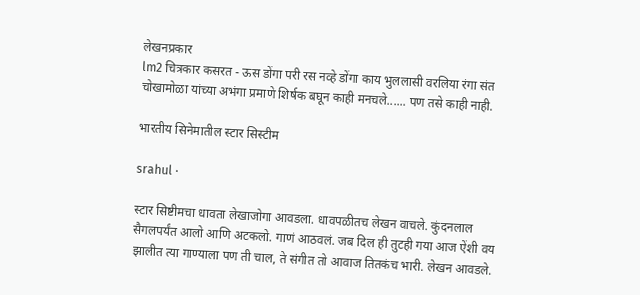लेखनप्रकार
lm2 चित्रकार कसरत - ऊस डोंगा परी रस नव्हे डोंगा काय भुललासी वरलिया रंगा संत चोखामोळा यांच्या अभंगा प्रमाणे शिर्षक बघून काही मनचले...... पण तसे काही नाही.

भारतीय सिनेमातील स्टार सिस्टीम

srahul ·

स्टार सिष्टीमचा धावता लेखाजोगा आवडला. धावपळीतच लेखन वाचले. कुंदनलाल सैगलपर्यंत आलो आणि अटकलो. गाणं आठवलं. जब दिल ही तुटही गया आज ऐंशी वय झालीत त्या गाण्याला पण ती चाल, ते संगीत तो आवाज तितकंच भारी. लेखन आवडले.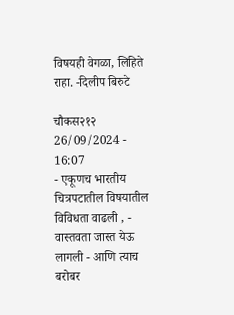विषयही वेगळा, लिहिते राहा. -दिलीप बिरुटे

चौकस२१२ 26/09/2024 - 16:07
- एकूणच भारतीय चित्रपटातील विषयातील विविधता वाढली , - वास्तवता जास्त येऊ लागली - आणि त्याच बरोबर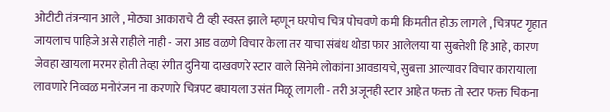ओटीटी तंत्रन्यान आले , मोठ्या आकाराचे टी व्ही स्वस्त झाले म्हणून घरपोच चित्र पोचवणे कमी किमतीत होऊ लागले , चित्रपट गृहात जायलाच पाहिजे असे राहीले नाही - जरा आड वळणे विचार केला तर याचा संबंध थोडा फार आलेलया या सुबत्तेशी हि आहे, कारण जेवहा खायला मरमर होती तेव्हा रंगीत दुनिया दाखवणरे स्टार वाले सिनेमे लोकांना आवडायचे, सुबत्ता आल्यावर विचार कारायाला लावणारे निव्वळ मनोरंजन ना करणारे चित्रपट बघायला उसंत मिळू लागली - तरी अजूनही स्टार आहेत फक्त तो स्टार फक्त चिकना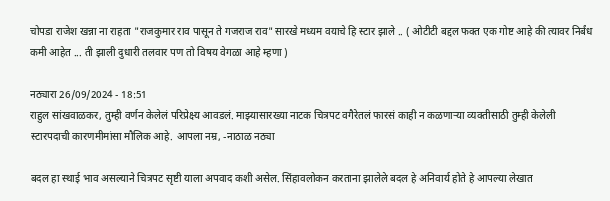चोपडा राजेश खन्ना ना राहता "राजकुमार राव पासून ते गजराज राव" सारखे मध्यम वयाचे हि स्टार झाले .. ( ओटीटी बद्दल फक्त एक गोष्ट आहे की त्यावर निर्बंध कमी आहेत ... ती झाली दुधारी तलवार पण तो विषय वेगळा आहे म्हणा )

नठ्यारा 26/09/2024 - 18:51
राहुल सांखवाळकर, तुम्ही वर्णन केलेलं परिप्रेक्ष्य आवडलं. माझ्यासारख्या नाटक चित्रपट वगैरेतलं फारसं काही न कळणाऱ्या व्यक्तीसाठी तुम्ही केलेली स्टारपदाची कारणमीमांसा मौलिक आहे. आपला नम्र, -नाठाळ नठ्या

बदल हा स्थाई भाव असल्याने चित्रपट सृष्टी याला अपवाद कशी असेल. सिंहावलोकन करताना झालेले बदल हे अनिवार्य होते हे आपल्या लेखात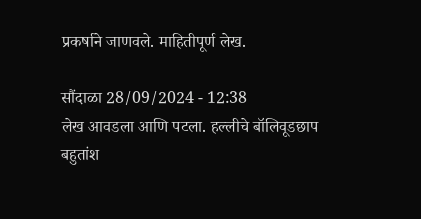प्रकर्षाने जाणवले. माहितीपूर्ण लेख.

सौंदाळा 28/09/2024 - 12:38
लेख आवडला आणि पटला. हल्लीचे बॉलिवूडछाप बहुतांश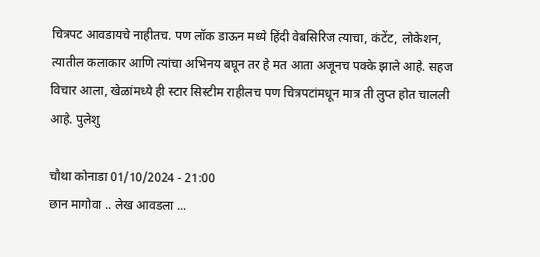चित्रपट आवडायचे नाहीतच. पण लॉक डाऊन मध्ये हिंदी वेबसिरिज त्याचा, कंटेंट, लोकेशन, त्यातील कलाकार आणि त्यांचा अभिनय बघून तर हे मत आता अजूनच पक्के झाले आहे. सहज विचार आला, खेळांमध्ये ही स्टार सिस्टीम राहीलच पण चित्रपटांमधून मात्र ती लुप्त होत चालली आहे. पुलेशु

चौथा कोनाडा 01/10/2024 - 21:00
छान मागोवा .. लेख आवडला ...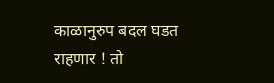काळानुरुप बदल घडत राहणार ! तो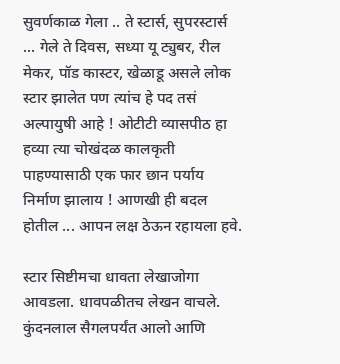सुवर्णकाळ गेला .. ते स्टार्स, सुपरस्टार्स ... गेले ते दिवस, सध्या यू ट्युबर, रील मेकर, पॉड कास्टर, खेळाडू असले लोक स्टार झालेत पण त्यांच हे पद तसं अल्पायुषी आहे ! ओटीटी व्यासपीठ हा हव्या त्या चोखंदळ कालकृती पाहण्यासाठी एक फार छान पर्याय निर्माण झालाय ! आणखी ही बदल होतील ... आपन लक्ष ठेऊन रहायला हवे.

स्टार सिष्टीमचा धावता लेखाजोगा आवडला. धावपळीतच लेखन वाचले. कुंदनलाल सैगलपर्यंत आलो आणि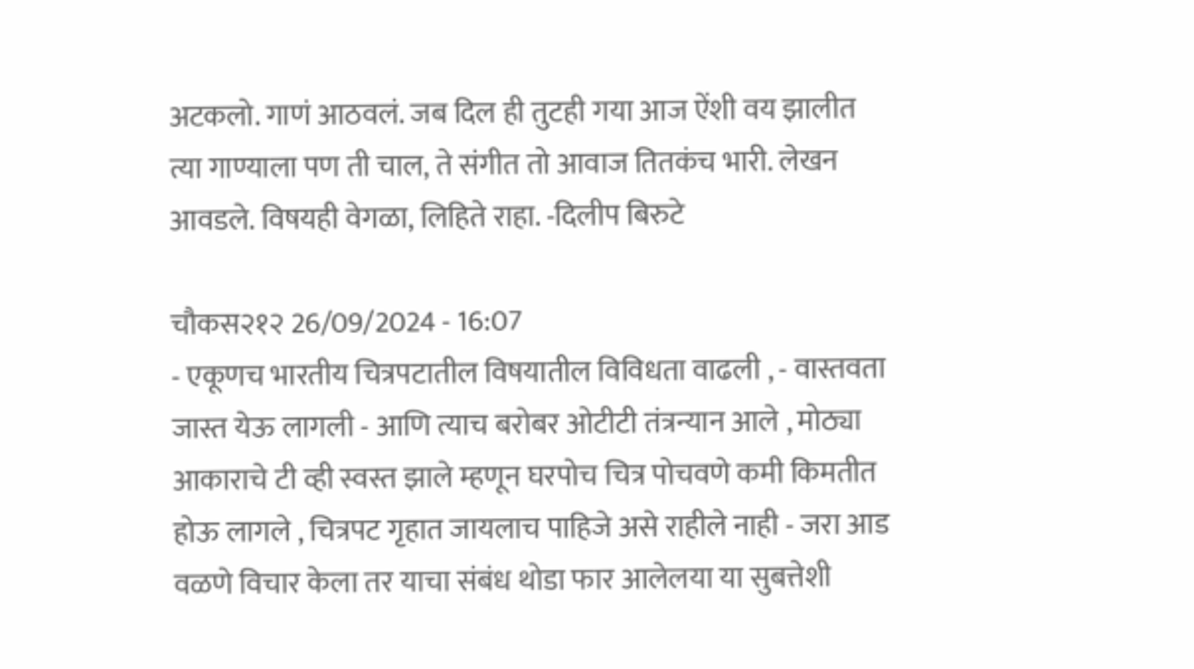अटकलो. गाणं आठवलं. जब दिल ही तुटही गया आज ऐंशी वय झालीत त्या गाण्याला पण ती चाल, ते संगीत तो आवाज तितकंच भारी. लेखन आवडले. विषयही वेगळा, लिहिते राहा. -दिलीप बिरुटे

चौकस२१२ 26/09/2024 - 16:07
- एकूणच भारतीय चित्रपटातील विषयातील विविधता वाढली , - वास्तवता जास्त येऊ लागली - आणि त्याच बरोबर ओटीटी तंत्रन्यान आले , मोठ्या आकाराचे टी व्ही स्वस्त झाले म्हणून घरपोच चित्र पोचवणे कमी किमतीत होऊ लागले , चित्रपट गृहात जायलाच पाहिजे असे राहीले नाही - जरा आड वळणे विचार केला तर याचा संबंध थोडा फार आलेलया या सुबत्तेशी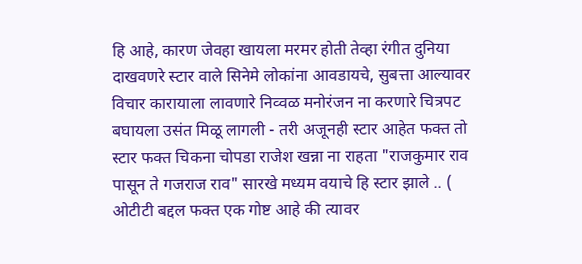हि आहे, कारण जेवहा खायला मरमर होती तेव्हा रंगीत दुनिया दाखवणरे स्टार वाले सिनेमे लोकांना आवडायचे, सुबत्ता आल्यावर विचार कारायाला लावणारे निव्वळ मनोरंजन ना करणारे चित्रपट बघायला उसंत मिळू लागली - तरी अजूनही स्टार आहेत फक्त तो स्टार फक्त चिकना चोपडा राजेश खन्ना ना राहता "राजकुमार राव पासून ते गजराज राव" सारखे मध्यम वयाचे हि स्टार झाले .. ( ओटीटी बद्दल फक्त एक गोष्ट आहे की त्यावर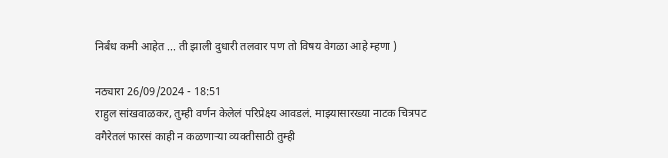निर्बंध कमी आहेत ... ती झाली दुधारी तलवार पण तो विषय वेगळा आहे म्हणा )

नठ्यारा 26/09/2024 - 18:51
राहुल सांखवाळकर, तुम्ही वर्णन केलेलं परिप्रेक्ष्य आवडलं. माझ्यासारख्या नाटक चित्रपट वगैरेतलं फारसं काही न कळणाऱ्या व्यक्तीसाठी तुम्ही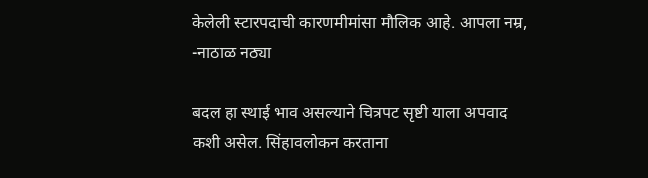केलेली स्टारपदाची कारणमीमांसा मौलिक आहे. आपला नम्र, -नाठाळ नठ्या

बदल हा स्थाई भाव असल्याने चित्रपट सृष्टी याला अपवाद कशी असेल. सिंहावलोकन करताना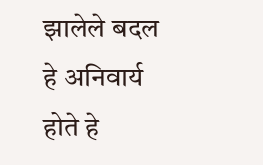झालेले बदल हे अनिवार्य होते हे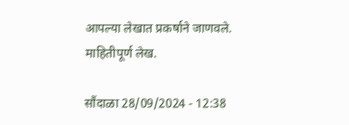आपल्या लेखात प्रकर्षाने जाणवले. माहितीपूर्ण लेख.

सौंदाळा 28/09/2024 - 12:38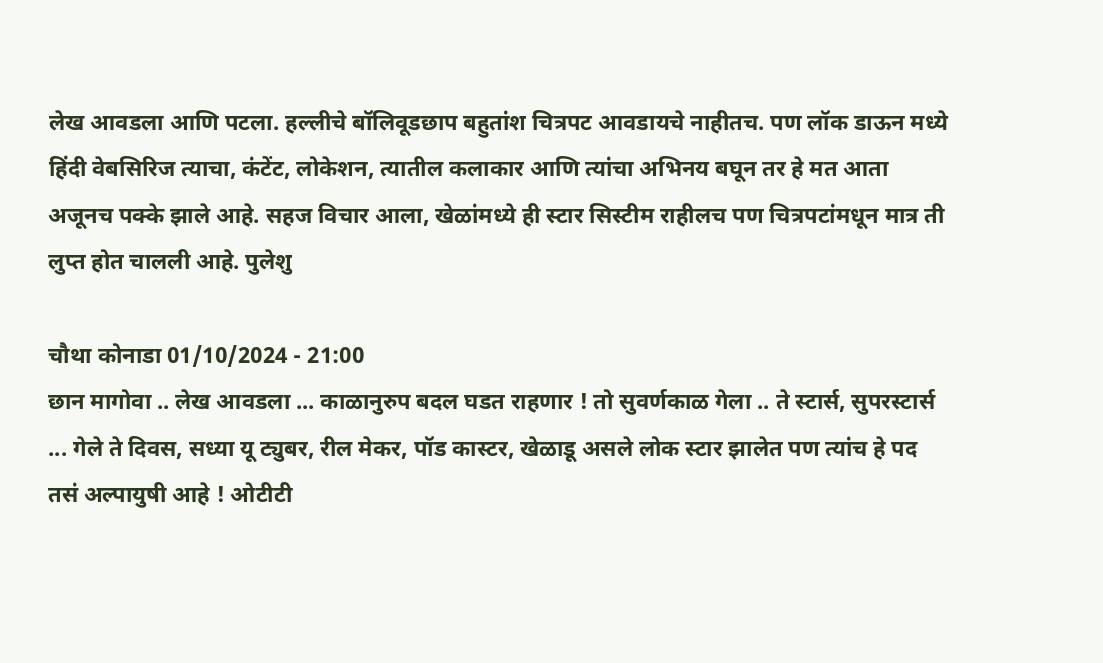लेख आवडला आणि पटला. हल्लीचे बॉलिवूडछाप बहुतांश चित्रपट आवडायचे नाहीतच. पण लॉक डाऊन मध्ये हिंदी वेबसिरिज त्याचा, कंटेंट, लोकेशन, त्यातील कलाकार आणि त्यांचा अभिनय बघून तर हे मत आता अजूनच पक्के झाले आहे. सहज विचार आला, खेळांमध्ये ही स्टार सिस्टीम राहीलच पण चित्रपटांमधून मात्र ती लुप्त होत चालली आहे. पुलेशु

चौथा कोनाडा 01/10/2024 - 21:00
छान मागोवा .. लेख आवडला ... काळानुरुप बदल घडत राहणार ! तो सुवर्णकाळ गेला .. ते स्टार्स, सुपरस्टार्स ... गेले ते दिवस, सध्या यू ट्युबर, रील मेकर, पॉड कास्टर, खेळाडू असले लोक स्टार झालेत पण त्यांच हे पद तसं अल्पायुषी आहे ! ओटीटी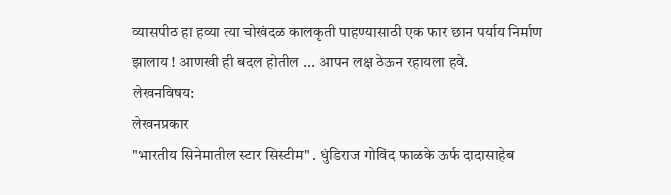व्यासपीठ हा हव्या त्या चोखंदळ कालकृती पाहण्यासाठी एक फार छान पर्याय निर्माण झालाय ! आणखी ही बदल होतील ... आपन लक्ष ठेऊन रहायला हवे.
लेखनविषय:
लेखनप्रकार
"भारतीय सिनेमातील स्टार सिस्टीम" . धुंडिराज गोविंद फाळके ऊर्फ दादासाहेब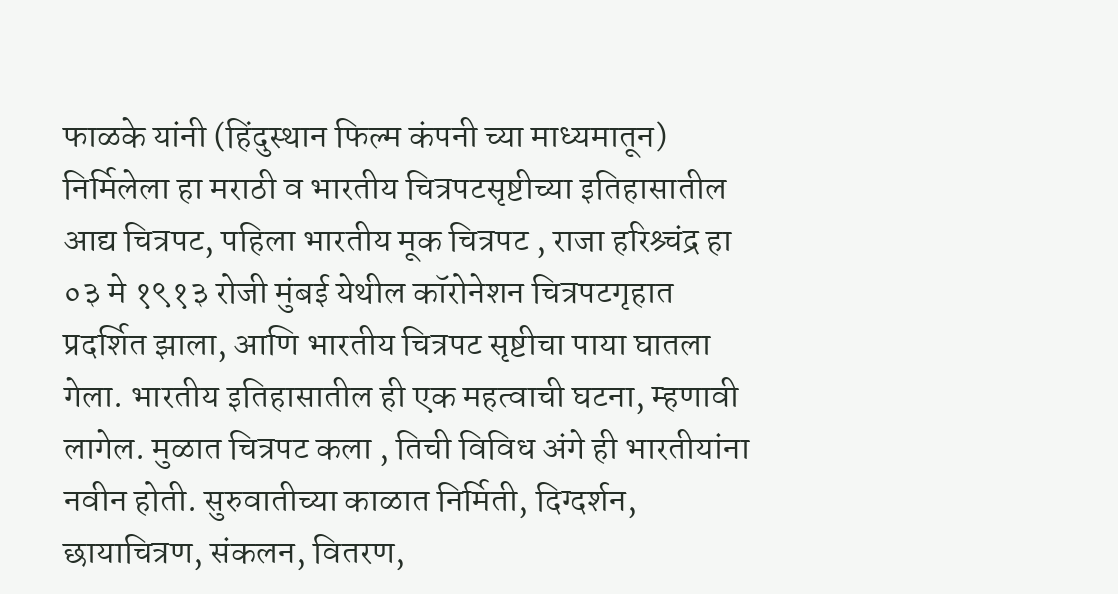फाळके यांनी (हिंदुस्थान फिल्म कंपनी च्या माध्यमातून) निर्मिलेला हा मराठी व भारतीय चित्रपटसृष्टीच्या इतिहासातील आद्य चित्रपट, पहिला भारतीय मूक चित्रपट , राजा हरिश्र्चंद्र हा ०३ मे १९१३ रोजी मुंबई येथील कॉरोनेशन चित्रपटगृहात प्रदर्शित झाला, आणि भारतीय चित्रपट सृष्टीचा पाया घातला गेला. भारतीय इतिहासातील ही एक महत्वाची घटना, म्हणावी लागेल. मुळात चित्रपट कला , तिची विविध अंगे ही भारतीयांना नवीन होती. सुरुवातीच्या काळात निर्मिती, दिग्दर्शन, छायाचित्रण, संकलन, वितरण,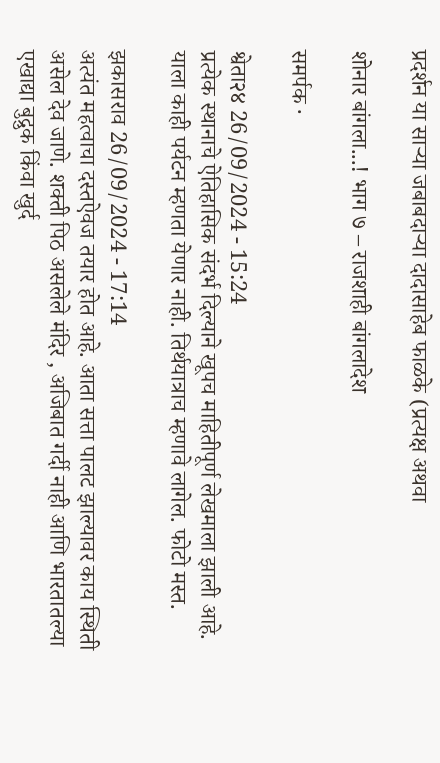प्रदर्शन या साऱ्या जबाबदाऱ्या दादासाहेब फाळके (प्रत्यक्ष अथवा

शोनार बांगला...! भाग ७ – राजशाही बांगलादेश

समर्पक ·

श्वेता२४ 26/09/2024 - 15:24
प्रत्येक स्थानाचे ऐतिहासिक संदर्भ दिल्याने खूपच माहितीपूर्ण लेखमाला झाली आहे. याला काही पर्यटन म्हणता येणार नाही. तिर्थयात्राच म्हणावे लागेल. फोटो मस्त.

झकासराव 26/09/2024 - 17:14
अत्यंत महत्वाचा दस्तऐवज तयार होत आहे. आता सत्ता पालट झाल्यावर काय स्थिती असेल देव जाणे. शक्ती पिठ असलेले मंदिर , अजिबात गर्दी नाही आणि भारतातल्या एखाद्या बुद्रुक किंवा खुर्द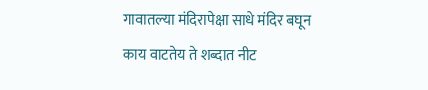गावातल्या मंदिरापेक्षा साधे मंदिर बघून काय वाटतेय ते शब्दात नीट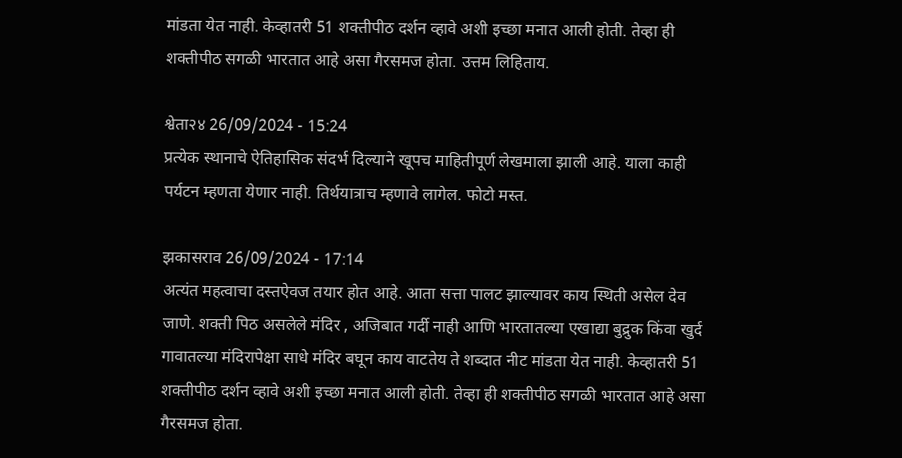मांडता येत नाही. केव्हातरी 51 शक्तीपीठ दर्शन व्हावे अशी इच्छा मनात आली होती. तेव्हा ही शक्तीपीठ सगळी भारतात आहे असा गैरसमज होता. उत्तम लिहिताय.

श्वेता२४ 26/09/2024 - 15:24
प्रत्येक स्थानाचे ऐतिहासिक संदर्भ दिल्याने खूपच माहितीपूर्ण लेखमाला झाली आहे. याला काही पर्यटन म्हणता येणार नाही. तिर्थयात्राच म्हणावे लागेल. फोटो मस्त.

झकासराव 26/09/2024 - 17:14
अत्यंत महत्वाचा दस्तऐवज तयार होत आहे. आता सत्ता पालट झाल्यावर काय स्थिती असेल देव जाणे. शक्ती पिठ असलेले मंदिर , अजिबात गर्दी नाही आणि भारतातल्या एखाद्या बुद्रुक किंवा खुर्द गावातल्या मंदिरापेक्षा साधे मंदिर बघून काय वाटतेय ते शब्दात नीट मांडता येत नाही. केव्हातरी 51 शक्तीपीठ दर्शन व्हावे अशी इच्छा मनात आली होती. तेव्हा ही शक्तीपीठ सगळी भारतात आहे असा गैरसमज होता.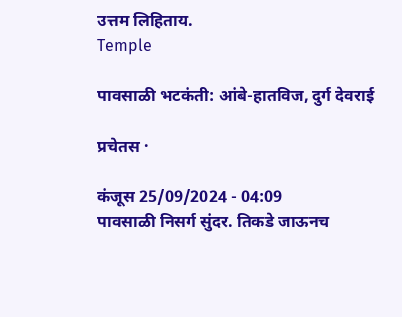उत्तम लिहिताय.
Temple

पावसाळी भटकंती: आंबे-हातविज, दुर्ग देवराई

प्रचेतस ·

कंजूस 25/09/2024 - 04:09
पावसाळी निसर्ग सुंदर. तिकडे जाऊनच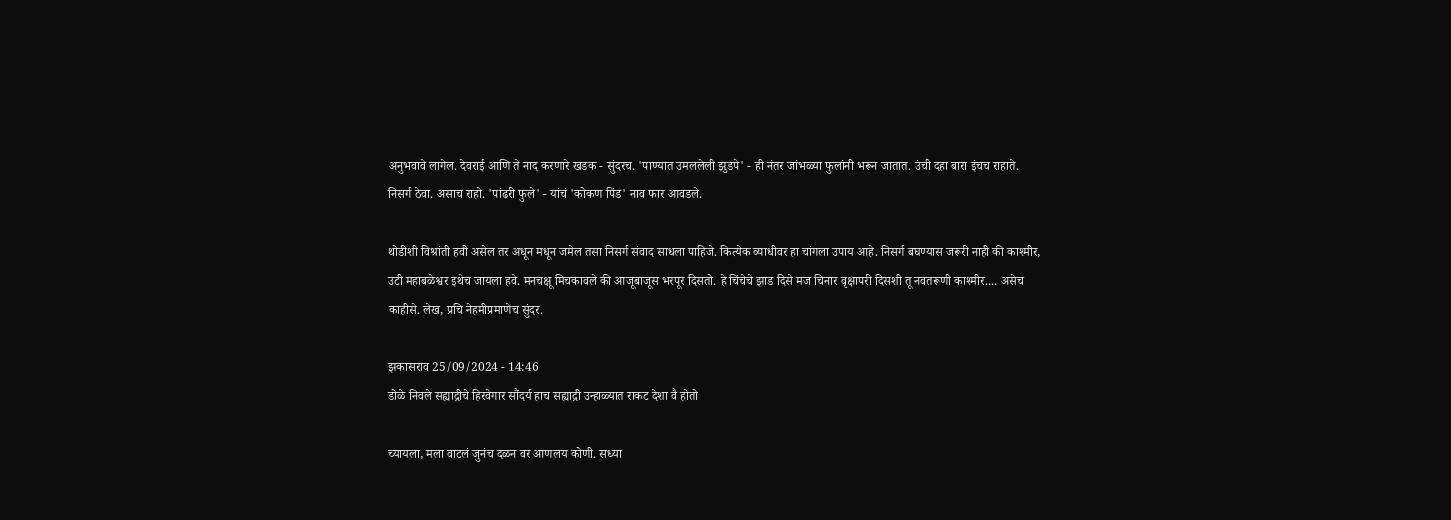अनुभवावे लागेल. देवराई आणि ते नाद करणारे खडक - सुंदरच. 'पाण्यात उमललेली झुडपे' - ही नंतर जांभळ्या फुलांनी भरून जातात. उंची दहा बारा इंचच राहाते. निसर्ग ठेवा. असाच राहो. 'पांढरी फुले' - यांचं 'कोकण पिंड' नाव फार आवडले.

थोडीशी विश्रांती हवी असेल तर अधून मधून जमेल तसा निसर्ग संवाद साधला पाहिजे. कित्येक व्याधीवर हा चांगला उपाय आहे. निसर्ग बघण्यास जरूरी नाही की काश्मीर, उटी महाबळेश्वर इथेच जायला हवे. मनचक्षू मिचकावले की आजूबाजूस भरपूर दिसतो. हे चिंचेचे झाड दिसे मज चिनार वृक्षापरी दिसशी तू नवतरूणी काश्मीर.... असेच काहीसे. लेख, प्रचि नेहमीप्रमाणेच सुंदर.

झकासराव 25/09/2024 - 14:46
डोळे निवले सह्याद्रीचे हिरवेगार सौंदर्य हाच सह्याद्री उन्हाळ्यात राकट देशा वै होतो

च्यायला, मला वाटलं जुनंच दळन वर आणलय कोणी. सध्या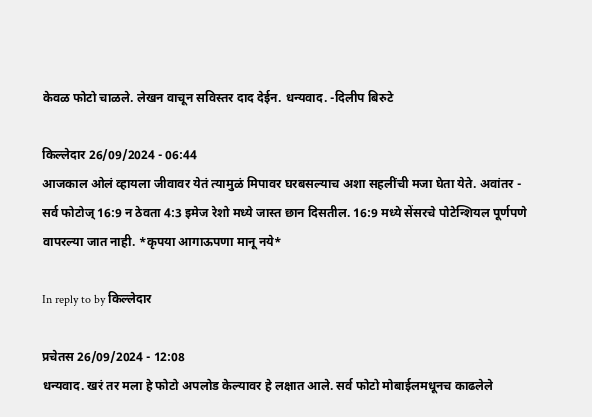केवळ फोटो चाळले. लेखन वाचून सविस्तर दाद देईन. धन्यवाद. -दिलीप बिरुटे

किल्लेदार 26/09/2024 - 06:44
आजकाल ओलं व्हायला जीवावर येतं त्यामुळं मिपावर घरबसल्याच अशा सहलींची मजा घेता येते. अवांतर - सर्व फोटोज् 16:9 न ठेवता 4:3 इमेज रेशो मध्ये जास्त छान दिसतील. 16:9 मध्ये सेंसरचे पोटेन्शियल पूर्णपणे वापरल्या जात नाही. *कृपया आगाऊपणा मानू नये*

In reply to by किल्लेदार

प्रचेतस 26/09/2024 - 12:08
धन्यवाद. खरं तर मला हे फोटो अपलोड केल्यावर हे लक्षात आले. सर्व फोटो मोबाईलमधूनच काढलेले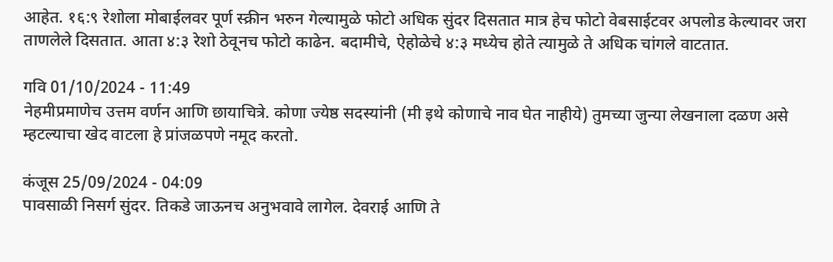आहेत. १६:९ रेशोला मोबाईलवर पूर्ण स्क्रीन भरुन गेल्यामुळे फोटो अधिक सुंदर दिसतात मात्र हेच फोटो वेबसाईटवर अपलोड केल्यावर जरा ताणलेले दिसतात. आता ४:३ रेशो ठेवूनच फोटो काढेन. बदामीचे, ऐहोळेचे ४:३ मध्येच होते त्यामुळे ते अधिक चांगले वाटतात.

गवि 01/10/2024 - 11:49
नेहमीप्रमाणेच उत्तम वर्णन आणि छायाचित्रे. कोणा ज्येष्ठ सदस्यांनी (मी इथे कोणाचे नाव घेत नाहीये) तुमच्या जुन्या लेखनाला दळण असे म्हटल्याचा खेद वाटला हे प्रांजळपणे नमूद करतो.

कंजूस 25/09/2024 - 04:09
पावसाळी निसर्ग सुंदर. तिकडे जाऊनच अनुभवावे लागेल. देवराई आणि ते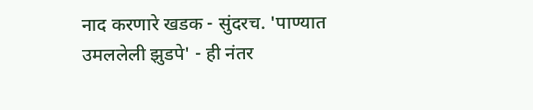नाद करणारे खडक - सुंदरच. 'पाण्यात उमललेली झुडपे' - ही नंतर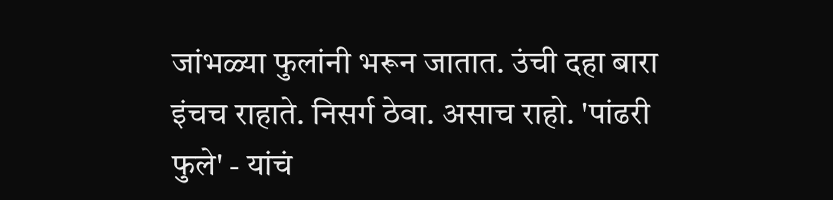जांभळ्या फुलांनी भरून जातात. उंची दहा बारा इंचच राहाते. निसर्ग ठेवा. असाच राहो. 'पांढरी फुले' - यांचं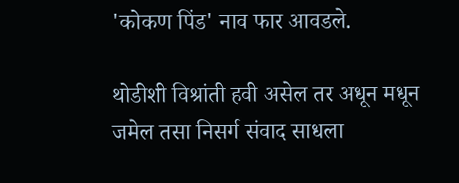'कोकण पिंड' नाव फार आवडले.

थोडीशी विश्रांती हवी असेल तर अधून मधून जमेल तसा निसर्ग संवाद साधला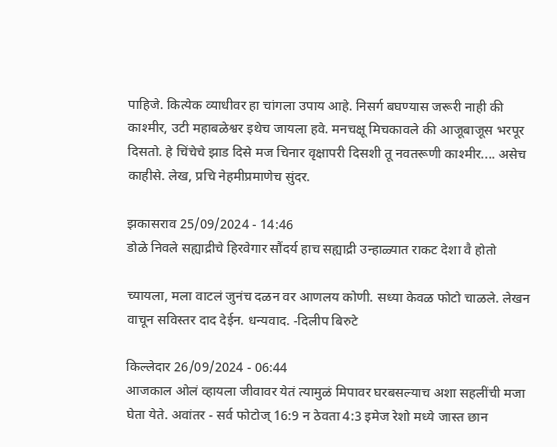पाहिजे. कित्येक व्याधीवर हा चांगला उपाय आहे. निसर्ग बघण्यास जरूरी नाही की काश्मीर, उटी महाबळेश्वर इथेच जायला हवे. मनचक्षू मिचकावले की आजूबाजूस भरपूर दिसतो. हे चिंचेचे झाड दिसे मज चिनार वृक्षापरी दिसशी तू नवतरूणी काश्मीर.... असेच काहीसे. लेख, प्रचि नेहमीप्रमाणेच सुंदर.

झकासराव 25/09/2024 - 14:46
डोळे निवले सह्याद्रीचे हिरवेगार सौंदर्य हाच सह्याद्री उन्हाळ्यात राकट देशा वै होतो

च्यायला, मला वाटलं जुनंच दळन वर आणलय कोणी. सध्या केवळ फोटो चाळले. लेखन वाचून सविस्तर दाद देईन. धन्यवाद. -दिलीप बिरुटे

किल्लेदार 26/09/2024 - 06:44
आजकाल ओलं व्हायला जीवावर येतं त्यामुळं मिपावर घरबसल्याच अशा सहलींची मजा घेता येते. अवांतर - सर्व फोटोज् 16:9 न ठेवता 4:3 इमेज रेशो मध्ये जास्त छान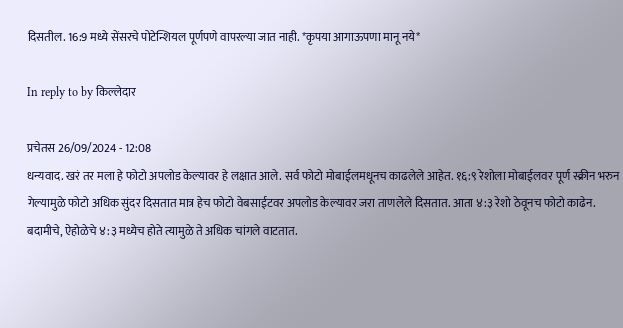दिसतील. 16:9 मध्ये सेंसरचे पोटेन्शियल पूर्णपणे वापरल्या जात नाही. *कृपया आगाऊपणा मानू नये*

In reply to by किल्लेदार

प्रचेतस 26/09/2024 - 12:08
धन्यवाद. खरं तर मला हे फोटो अपलोड केल्यावर हे लक्षात आले. सर्व फोटो मोबाईलमधूनच काढलेले आहेत. १६:९ रेशोला मोबाईलवर पूर्ण स्क्रीन भरुन गेल्यामुळे फोटो अधिक सुंदर दिसतात मात्र हेच फोटो वेबसाईटवर अपलोड केल्यावर जरा ताणलेले दिसतात. आता ४:३ रेशो ठेवूनच फोटो काढेन. बदामीचे, ऐहोळेचे ४:३ मध्येच होते त्यामुळे ते अधिक चांगले वाटतात.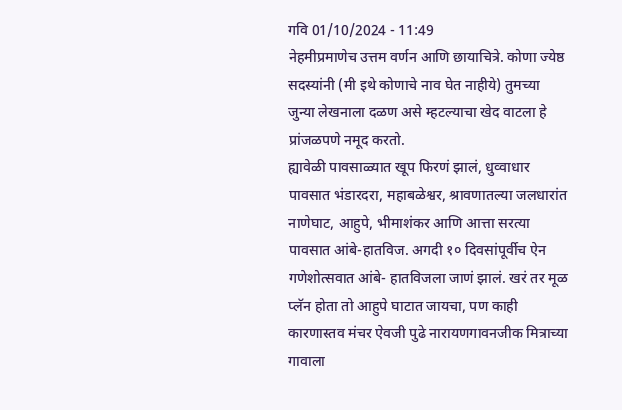गवि 01/10/2024 - 11:49
नेहमीप्रमाणेच उत्तम वर्णन आणि छायाचित्रे. कोणा ज्येष्ठ सदस्यांनी (मी इथे कोणाचे नाव घेत नाहीये) तुमच्या जुन्या लेखनाला दळण असे म्हटल्याचा खेद वाटला हे प्रांजळपणे नमूद करतो.
ह्यावेळी पावसाळ्यात खूप फिरणं झालं, धुव्वाधार पावसात भंडारदरा, महाबळेश्वर, श्रावणातल्या जलधारांत नाणेघाट, आहुपे, भीमाशंकर आणि आत्ता सरत्या पावसात आंबे-हातविज. अगदी १० दिवसांपूर्वीच ऐन गणेशोत्सवात आंबे- हातविजला जाणं झालं. खरं तर मूळ प्लॅन होता तो आहुपे घाटात जायचा, पण काही कारणास्तव मंचर ऐवजी पुढे नारायणगावनजीक मित्राच्या गावाला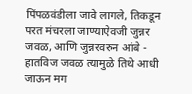पिंपळवंडीला जावे लागले, तिकडून परत मंचरला जाण्याऐवजी जुन्नर जवळ, आणि जुन्नरवरुन आंबे - हातविज जवळ त्यामुळे तिथे आधी जाऊन मग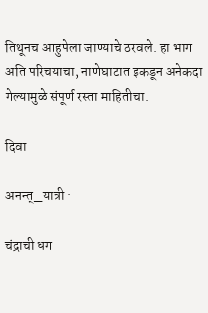तिथूनच आहुपेला जाण्याचे ठरवले. हा भाग अति परिचयाचा, नाणेघाटात इकडून अनेकदा गेल्यामुळे संपूर्ण रस्ता माहितीचा.

दिवा

अनन्त्_यात्री ·

चंद्राची धग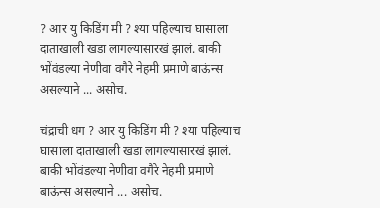? आर यु किडिंग मी ? श्या पहिल्याच घासाला दाताखाली खडा लागल्यासारखं झालं. बाकी भोंवंडल्या नेणीवा वगैरे नेहमी प्रमाणे बाऊंन्स असल्याने ... असोच.

चंद्राची धग ? आर यु किडिंग मी ? श्या पहिल्याच घासाला दाताखाली खडा लागल्यासारखं झालं. बाकी भोंवंडल्या नेणीवा वगैरे नेहमी प्रमाणे बाऊंन्स असल्याने ... असोच.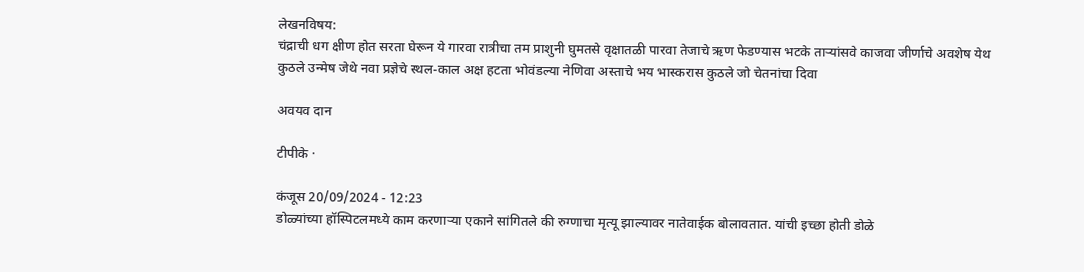लेखनविषय:
चंद्राची धग क्षीण होत सरता घेरून ये गारवा रात्रीचा तम प्राशुनी घुमतसे वृक्षातळी पारवा तेजाचे ऋण फेडण्यास भटके तार्‍यांसवे काजवा जीर्णाचे अवशेष येथ कुठले उन्मेष जेथे नवा प्रज्ञेचे स्थल-काल अक्ष हटता भोवंडल्या नेणिवा अस्ताचे भय भास्करास कुठले जो चेतनांचा दिवा

अवयव दान

टीपीके ·

कंजूस 20/09/2024 - 12:23
डोळ्यांच्या हॉस्पिटलमध्ये काम करणाऱ्या एकाने सांगितले की रुग्णाचा मृत्यू झाल्यावर नातेवाईक बोलावतात. यांची इच्छा होती डोळे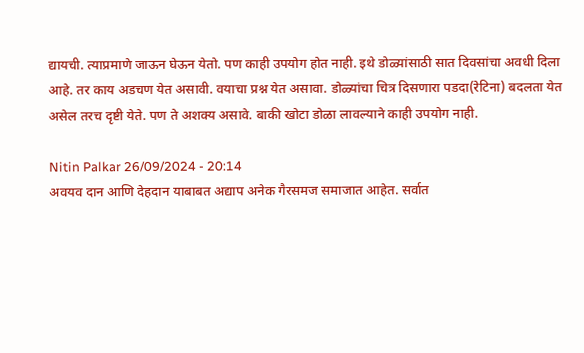द्यायची. त्याप्रमाणे जाऊन घेऊन येतो. पण काही उपयोग होत नाही. इथे डोळ्यांसाठी सात दिवसांचा अवधी दिला आहे. तर काय अडचण येत असावी. वयाचा प्रश्न येत असावा. डोळ्यांचा चित्र दिसणारा पडदा(रेटिना) बदलता येत असेल तरच दृष्टी येते. पण ते अशक्य असावे. बाकी खोटा डोळा लावल्याने काही उपयोग नाही.

Nitin Palkar 26/09/2024 - 20:14
अवयव दान आणि देहदान याबाबत अद्याप अनेक गैरसमज समाजात आहेत. सर्वात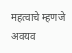महत्वाचे म्हणजे अवयव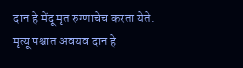दान हे मेंदू मृत रुग्णाचेच करता येते. मृत्यू पश्चात अवयव दान हे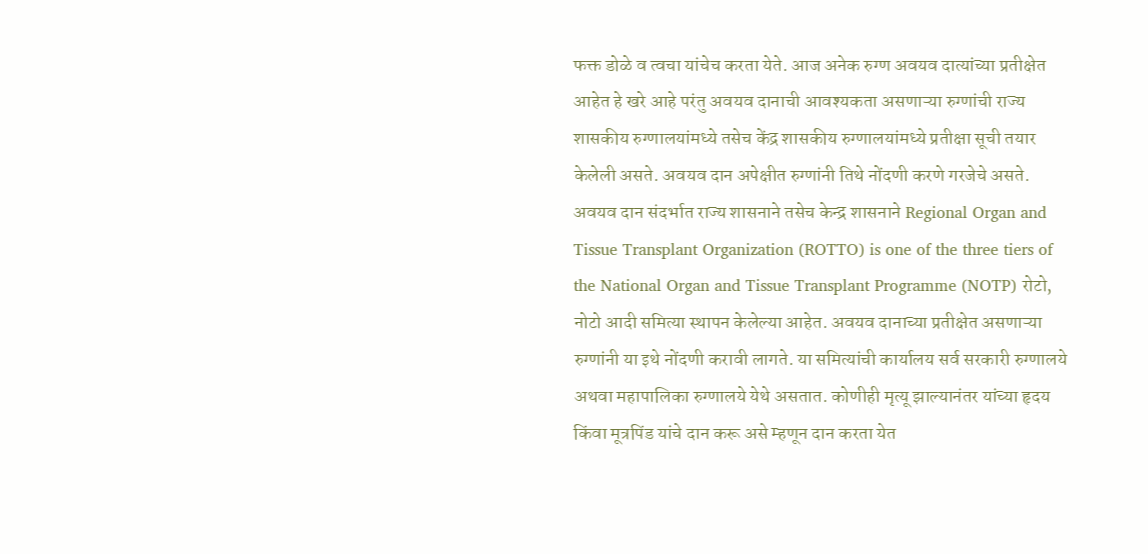फक्त डोळे व त्वचा यांचेच करता येते. आज अनेक रुग्ण अवयव दात्यांच्या प्रतीक्षेत आहेत हे खरे आहे परंतु अवयव दानाची आवश्यकता असणाऱ्या रुग्णांची राज्य शासकीय रुग्णालयांमध्ये तसेच केंद्र शासकीय रुग्णालयांमध्ये प्रतीक्षा सूची तयार केलेली असते. अवयव दान अपेक्षीत रुग्णांनी तिथे नोंदणी करणे गरजेचे असते. अवयव दान संदर्भात राज्य शासनाने तसेच केन्द्र शासनाने Regional Organ and Tissue Transplant Organization (ROTTO) is one of the three tiers of the National Organ and Tissue Transplant Programme (NOTP) रोटो, नोटो आदी समित्या स्थापन केलेल्या आहेत. अवयव दानाच्या प्रतीक्षेत असणाऱ्या रुग्णांनी या इथे नोंदणी करावी लागते. या समित्यांची कार्यालय सर्व सरकारी रुग्णालये अथवा महापालिका रुग्णालये येथे असतात. कोणीही मृत्यू झाल्यानंतर यांच्या हृदय किंवा मूत्रपिंड यांचे दान करू असे म्हणून दान करता येत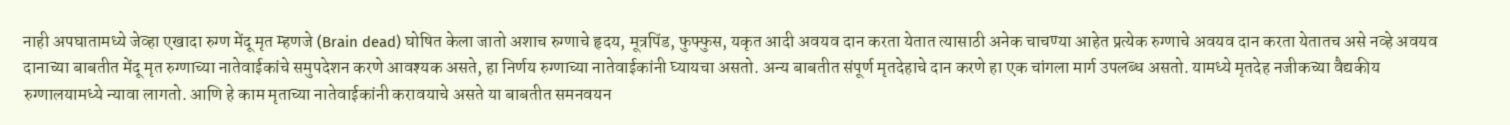नाही अपघातामध्ये जेव्हा एखादा रुग्ण मेंदू मृत म्हणजे (Brain dead) घोषित केला जातो अशाच रुग्णाचे हृदय, मूत्रपिंड, फुफ्फुस, यकृत आदी अवयव दान करता येतात त्यासाठी अनेक चाचण्या आहेत प्रत्येक रुग्णाचे अवयव दान करता येतातच असे नव्हे अवयव दानाच्या बाबतीत मेंदू मृत रुग्णाच्या नातेवाईकांचे समुपदेशन करणे आवश्यक असते, हा निर्णय रुग्णाच्या नातेवाईकांनी घ्यायचा असतो. अन्य बाबतीत संपूर्ण मृतदेहाचे दान करणे हा एक चांगला मार्ग उपलब्ध असतो. यामध्ये मृतदेह नजीकच्या वैद्यकीय रुग्णालयामध्ये न्यावा लागतो. आणि हे काम मृताच्या नातेवाईकांनी करावयाचे असते या बाबतीत समनवयन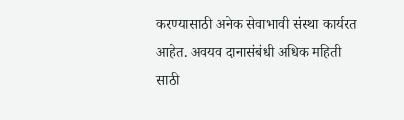करण्यासाठी अनेक सेवाभावी संस्था कार्यरत आहेत. अवयव दानासंबंधी अधिक महिती साठी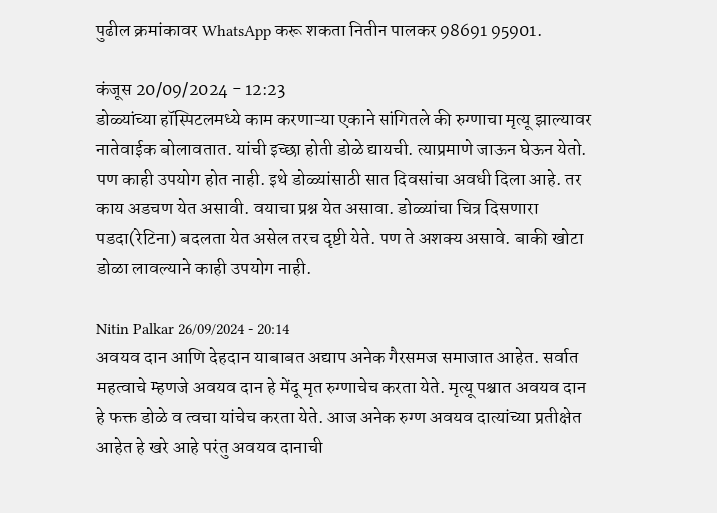पुढील क्रमांकावर WhatsApp करू शकता नितीन पालकर 98691 95901.

कंजूस 20/09/2024 - 12:23
डोळ्यांच्या हॉस्पिटलमध्ये काम करणाऱ्या एकाने सांगितले की रुग्णाचा मृत्यू झाल्यावर नातेवाईक बोलावतात. यांची इच्छा होती डोळे द्यायची. त्याप्रमाणे जाऊन घेऊन येतो. पण काही उपयोग होत नाही. इथे डोळ्यांसाठी सात दिवसांचा अवधी दिला आहे. तर काय अडचण येत असावी. वयाचा प्रश्न येत असावा. डोळ्यांचा चित्र दिसणारा पडदा(रेटिना) बदलता येत असेल तरच दृष्टी येते. पण ते अशक्य असावे. बाकी खोटा डोळा लावल्याने काही उपयोग नाही.

Nitin Palkar 26/09/2024 - 20:14
अवयव दान आणि देहदान याबाबत अद्याप अनेक गैरसमज समाजात आहेत. सर्वात महत्वाचे म्हणजे अवयव दान हे मेंदू मृत रुग्णाचेच करता येते. मृत्यू पश्चात अवयव दान हे फक्त डोळे व त्वचा यांचेच करता येते. आज अनेक रुग्ण अवयव दात्यांच्या प्रतीक्षेत आहेत हे खरे आहे परंतु अवयव दानाची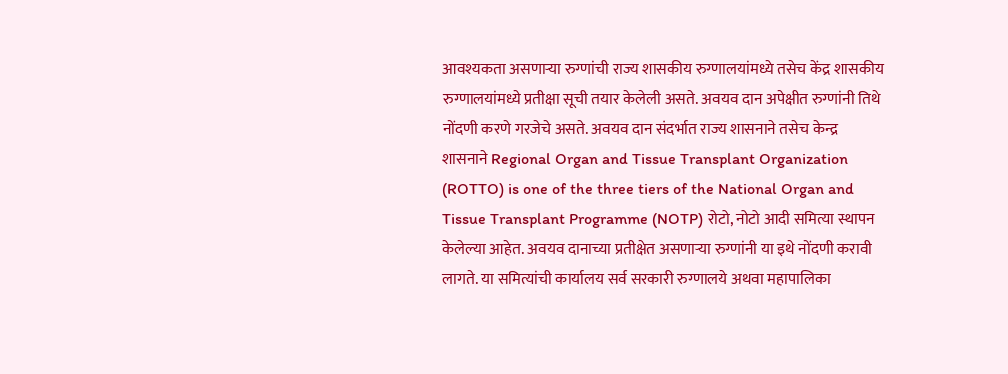आवश्यकता असणाऱ्या रुग्णांची राज्य शासकीय रुग्णालयांमध्ये तसेच केंद्र शासकीय रुग्णालयांमध्ये प्रतीक्षा सूची तयार केलेली असते. अवयव दान अपेक्षीत रुग्णांनी तिथे नोंदणी करणे गरजेचे असते. अवयव दान संदर्भात राज्य शासनाने तसेच केन्द्र शासनाने Regional Organ and Tissue Transplant Organization (ROTTO) is one of the three tiers of the National Organ and Tissue Transplant Programme (NOTP) रोटो, नोटो आदी समित्या स्थापन केलेल्या आहेत. अवयव दानाच्या प्रतीक्षेत असणाऱ्या रुग्णांनी या इथे नोंदणी करावी लागते. या समित्यांची कार्यालय सर्व सरकारी रुग्णालये अथवा महापालिका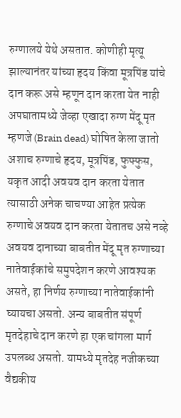रुग्णालये येथे असतात. कोणीही मृत्यू झाल्यानंतर यांच्या हृदय किंवा मूत्रपिंड यांचे दान करू असे म्हणून दान करता येत नाही अपघातामध्ये जेव्हा एखादा रुग्ण मेंदू मृत म्हणजे (Brain dead) घोषित केला जातो अशाच रुग्णाचे हृदय, मूत्रपिंड, फुफ्फुस, यकृत आदी अवयव दान करता येतात त्यासाठी अनेक चाचण्या आहेत प्रत्येक रुग्णाचे अवयव दान करता येतातच असे नव्हे अवयव दानाच्या बाबतीत मेंदू मृत रुग्णाच्या नातेवाईकांचे समुपदेशन करणे आवश्यक असते, हा निर्णय रुग्णाच्या नातेवाईकांनी घ्यायचा असतो. अन्य बाबतीत संपूर्ण मृतदेहाचे दान करणे हा एक चांगला मार्ग उपलब्ध असतो. यामध्ये मृतदेह नजीकच्या वैद्यकीय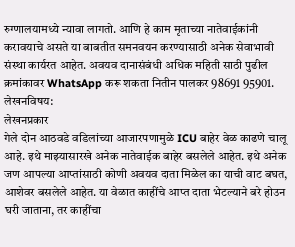रुग्णालयामध्ये न्यावा लागतो. आणि हे काम मृताच्या नातेवाईकांनी करावयाचे असते या बाबतीत समनवयन करण्यासाठी अनेक सेवाभावी संस्था कार्यरत आहेत. अवयव दानासंबंधी अधिक महिती साठी पुढील क्रमांकावर WhatsApp करू शकता नितीन पालकर 98691 95901.
लेखनविषय:
लेखनप्रकार
गेले दोन आठवडे वडिलांच्या आजारपणामुळे ICU बाहेर वेळ काढणे चालू आहे. इथे माझ्यासारखे अनेक नातेवाईक बाहेर बसलेले आहेत. इथे अनेक जण आपल्या आप्तांसाठी कोणी अवयव दाता मिळेल का याची वाट बघत, आशेवर बसलेले आहेत. या वेळात काहींचे आप्त दाता भेटल्याने बरे होउन घरी जाताना, तर काहींचा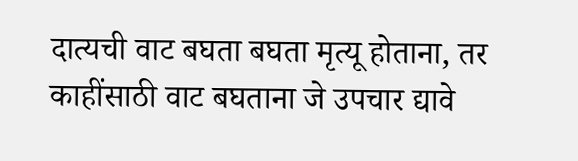दात्यची वाट बघता बघता मृत्यू होताना, तर काहींसाठी वाट बघताना जे उपचार द्यावे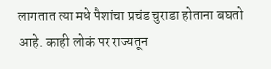लागतात त्या मधे पैशांचा प्रचंड चुराडा होताना बघतो आहे. काही लोकं पर राज्यतून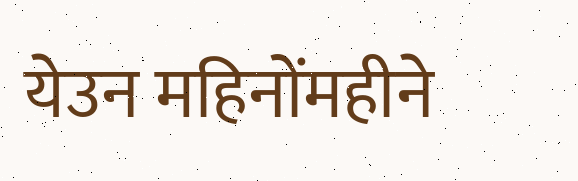येउन महिनोंमहीने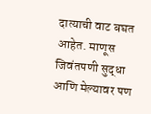दात्याची वाट बघत आहेत. माणूस जिवंतपणी सुद्धा आणि मेल्यावर पण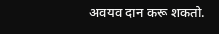अवयव दान करू शकतो.